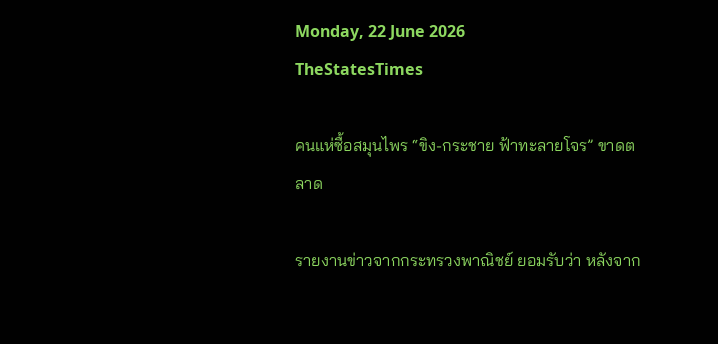Monday, 22 June 2026
TheStatesTimes

คนแห่ซื้อสมุนไพร “ขิง-กระชาย ฟ้าทะลายโจร” ขาดตลาด

รายงานข่าวจากกระทรวงพาณิชย์ ยอมรับว่า หลังจาก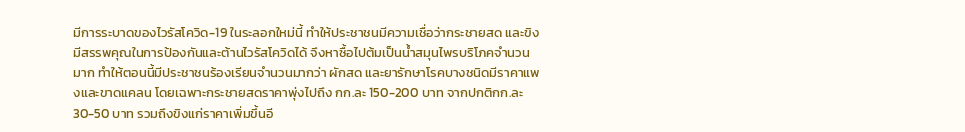มีการระบาดของไวรัสโควิด-19 ในระลอกใหม่นี้ ทำให้ประชาชนมีความเชื่อว่ากระชายสด และขิง มีสรรพคุณในการป้องกันและต้านไวรัสโควิดได้ จึงหาซื้อไปต้มเป็นน้ำสมุนไพรบริโภคจำนวนมาก ทำให้ตอนนี้มีประชาชนร้องเรียนจำนวนมากว่า ผักสด และยารักษาโรคบางชนิดมีราคาแพงและขาดแคลน โดยเฉพาะกระชายสดราคาพุ่งไปถึง กก.ละ 150-200 บาท จากปกติกก.ละ 30-50 บาท รวมถึงขิงแก่ราคาเพิ่มขึ้นอี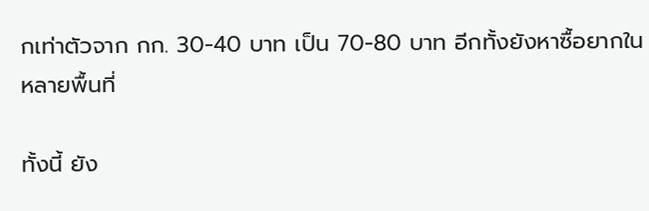กเท่าตัวจาก กก. 30-40 บาท เป็น 70-80 บาท อีกทั้งยังหาซื้อยากในหลายพื้นที่

ทั้งนี้ ยัง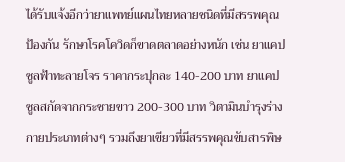ได้รับแจ้งอีกว่ายาแพทย์แผนไทยหลายชนิดที่มีสรรพคุณป้องกัน รักษาโรคโควิดก็ขาดตลาดอย่างหนัก เช่น ยาแคปซูลฟ้าทะลายโจร ราคากระปุกละ 140-200 บาท ยาแคปซูลสกัดจากกระชายขาว 200-300 บาท วิตามินบำรุงร่างกายประเภทต่างๆ รวมถึงยาเขียวที่มีสรรพคุณขับสารพิษ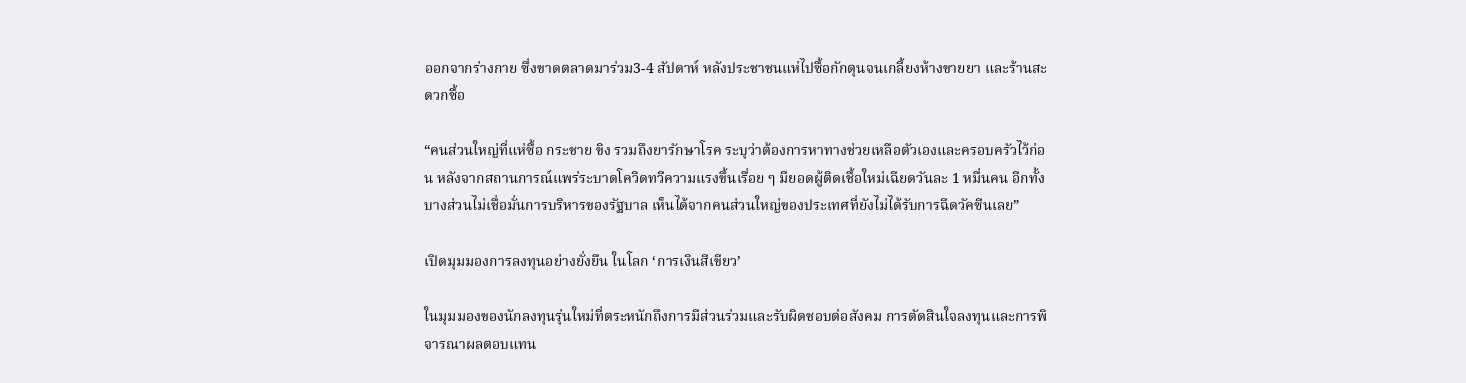ออกจากร่างกาย ซึ่งขาดตลาดมาร่วม3-4 สัปดาห์ หลังประชาชนแห่ไปซื้อกักตุนจนเกลี้ยงห้างขายยา และร้านสะดวกซื้อ

“คนส่วนใหญ่ที่แห่ซื้อ กระชาย ขิง รวมถึงยารักษาโรค ระบุว่าต้องการหาทางช่วยเหลือตัวเองและครอบครัวไว้ก่อน หลังจากสถานการณ์แพร่ระบาดโควิดทวีความแรงขึ้นเรื่อย ๆ มียอดผู้ติดเชื้อใหม่เฉียดวันละ 1 หมื่นคน อีกทั้งบางส่วนไม่เชื่อมั่นการบริหารของรัฐบาล เห็นได้จากคนส่วนใหญ่ของประเทศที่ยังไม่ได้รับการฉีดวัคซีนเลย”

เปิดมุมมองการลงทุนอย่างยั่งยืน ในโลก ‘การเงินสีเขียว’

ในมุมมองของนักลงทุนรุ่นใหม่ที่ตระหนักถึงการมีส่วนร่วมและรับผิดชอบต่อสังคม การตัดสินใจลงทุนและการพิจารณาผลตอบแทน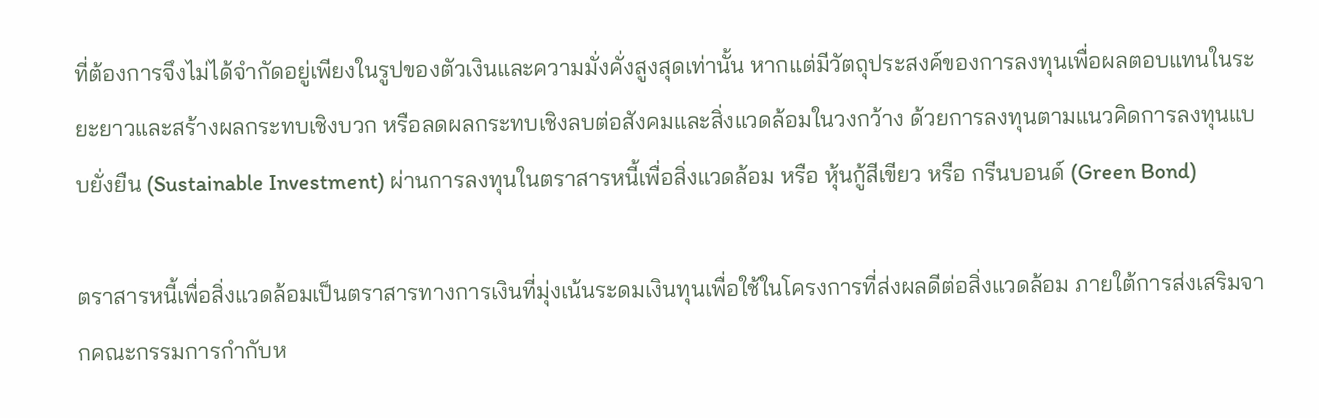ที่ต้องการจึงไม่ได้จำกัดอยู่เพียงในรูปของตัวเงินและความมั่งคั่งสูงสุดเท่านั้น หากแต่มีวัตถุประสงค์ของการลงทุนเพื่อผลตอบแทนในระยะยาวและสร้างผลกระทบเชิงบวก หรือลดผลกระทบเชิงลบต่อสังคมและสิ่งแวดล้อมในวงกว้าง ด้วยการลงทุนตามแนวคิดการลงทุนแบบยั่งยืน (Sustainable Investment) ผ่านการลงทุนในตราสารหนี้เพื่อสิ่งแวดล้อม หรือ หุ้นกู้สีเขียว หรือ กรีนบอนด์ (Green Bond)

ตราสารหนี้เพื่อสิ่งแวดล้อมเป็นตราสารทางการเงินที่มุ่งเน้นระดมเงินทุนเพื่อใช้ในโครงการที่ส่งผลดีต่อสิ่งแวดล้อม ภายใต้การส่งเสริมจากคณะกรรมการกำกับห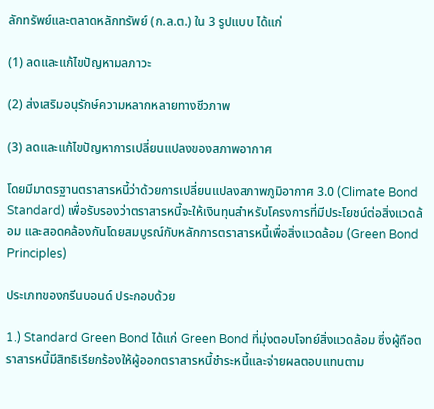ลักทรัพย์และตลาดหลักทรัพย์ (ก.ล.ต.) ใน 3 รูปแบบ ได้แก่

(1) ลดและแก้ไขปัญหามลภาวะ

(2) ส่งเสริมอนุรักษ์ความหลากหลายทางชีวภาพ

(3) ลดและแก้ไขปัญหาการเปลี่ยนแปลงของสภาพอากาศ

โดยมีมาตรฐานตราสารหนี้ว่าด้วยการเปลี่ยนแปลงสภาพภูมิอากาศ 3.0 (Climate Bond Standard) เพื่อรับรองว่าตราสารหนี้จะให้เงินทุนสำหรับโครงการที่มีประโยชน์ต่อสิ่งแวดล้อม และสอดคล้องกันโดยสมบูรณ์กับหลักการตราสารหนี้เพื่อสิ่งแวดล้อม (Green Bond Principles)

ประเภทของกรีนบอนด์ ประกอบด้วย

1.) Standard Green Bond ได้แก่ Green Bond ที่มุ่งตอบโจทย์สิ่งแวดล้อม ซึ่งผู้ถือตราสารหนี้มีสิทธิเรียกร้องให้ผู้ออกตราสารหนี้ชําระหนี้และจ่ายผลตอบแทนตาม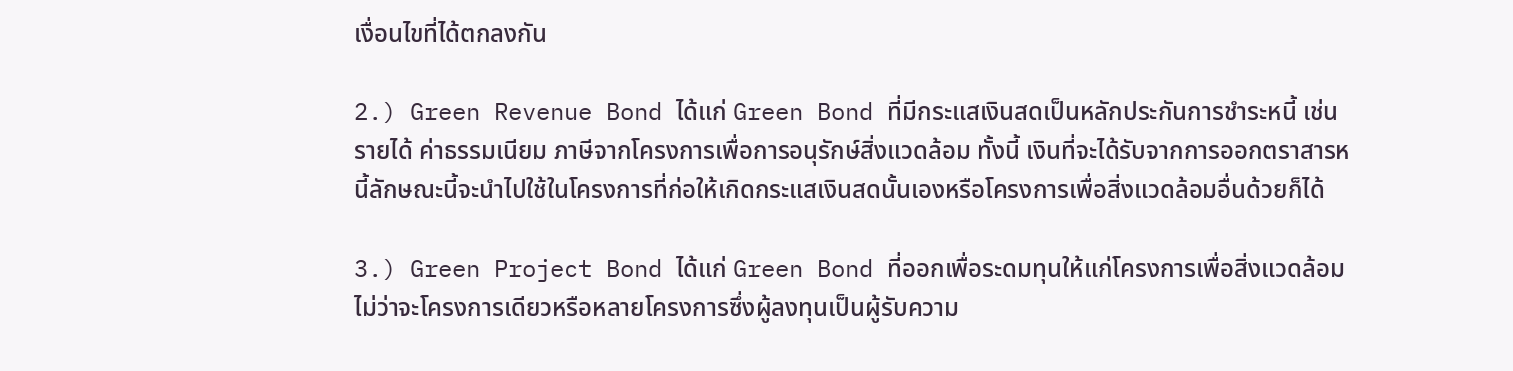เงื่อนไขที่ได้ตกลงกัน

2.) Green Revenue Bond ได้แก่ Green Bond ที่มีกระแสเงินสดเป็นหลักประกันการชําระหนี้ เช่น รายได้ ค่าธรรมเนียม ภาษีจากโครงการเพื่อการอนุรักษ์สิ่งแวดล้อม ทั้งนี้ เงินที่จะได้รับจากการออกตราสารหนี้ลักษณะนี้จะนําไปใช้ในโครงการที่ก่อให้เกิดกระแสเงินสดนั้นเองหรือโครงการเพื่อสิ่งแวดล้อมอื่นด้วยก็ได้

3.) Green Project Bond ได้แก่ Green Bond ที่ออกเพื่อระดมทุนให้แก่โครงการเพื่อสิ่งแวดล้อม ไม่ว่าจะโครงการเดียวหรือหลายโครงการซึ่งผู้ลงทุนเป็นผู้รับความ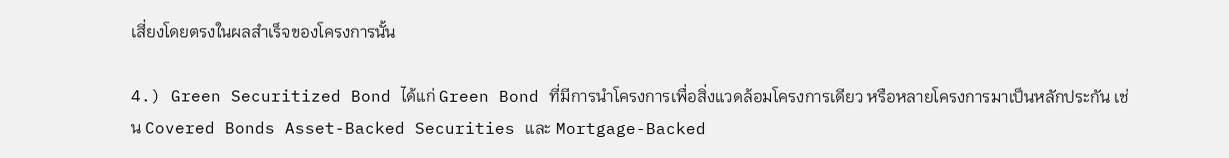เสี่ยงโดยตรงในผลสำเร็จของโครงการนั้น

4.) Green Securitized Bond ได้แก่ Green Bond ที่มีการนําโครงการเพื่อสิ่งแวดล้อมโครงการเดียว หรือหลายโครงการมาเป็นหลักประกัน เช่น Covered Bonds Asset-Backed Securities และ Mortgage-Backed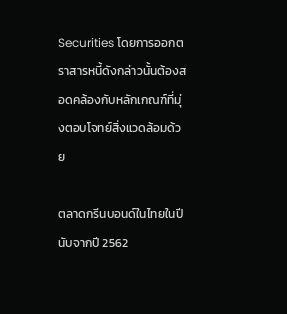Securities โดยการออกตราสารหนี้ดังกล่าวนั้นต้องสอดคล้องกับหลักเกณฑ์ที่มุ่งตอบโจทย์สิ่งแวดล้อมด้วย

ตลาดกรีนบอนด์ในไทยในปีนับจากปี 2562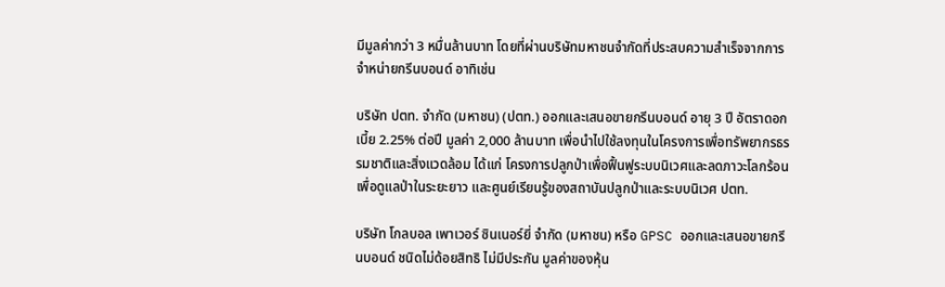มีมูลค่ากว่า 3 หมื่นล้านบาท โดยที่ผ่านบริษัทมหาชนจำกัดที่ประสบความสำเร็จจากการจำหน่ายกรีนบอนด์ อาทิเช่น

บริษัท ปตท. จำกัด (มหาชน) (ปตท.) ออกและเสนอขายกรีนบอนด์ อายุ 3 ปี อัตราดอกเบี้ย 2.25% ต่อปี มูลค่า 2,000 ล้านบาท เพื่อนำไปใช้ลงทุนในโครงการเพื่อทรัพยากรธรรมชาติและสิ่งแวดล้อม ได้แก่ โครงการปลูกป่าเพื่อฟื้นฟูระบบนิเวศและลดภาวะโลกร้อน เพื่อดูแลป่าในระยะยาว และศูนย์เรียนรู้ของสถาบันปลูกป่าและระบบนิเวศ ปตท.

บริษัท โกลบอล เพาเวอร์ ซินเนอร์ยี่ จำกัด (มหาชน) หรือ GPSC ออกและเสนอขายกรีนบอนด์ ชนิดไม่ด้อยสิทธิ ไม่มีประกัน มูลค่าของหุ้น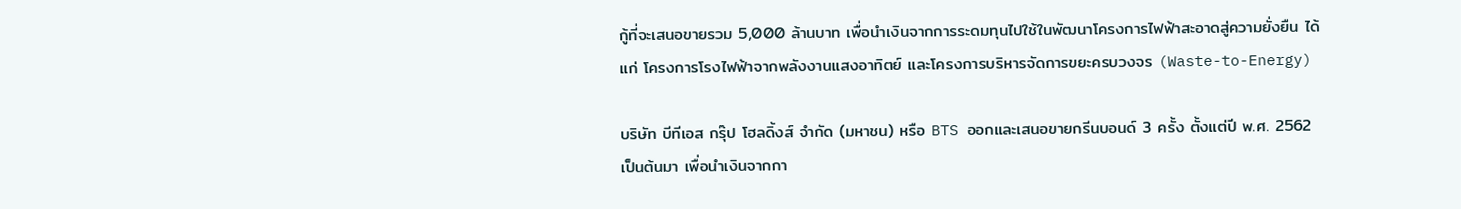กู้ที่จะเสนอขายรวม 5,000 ล้านบาท เพื่อนำเงินจากการระดมทุนไปใช้ในพัฒนาโครงการไฟฟ้าสะอาดสู่ความยั่งยืน ได้แก่ โครงการโรงไฟฟ้าจากพลังงานแสงอาทิตย์ และโครงการบริหารจัดการขยะครบวงจร (Waste-to-Energy)

บริษัท บีทีเอส กรุ๊ป โฮลดิ้งส์ จำกัด (มหาชน) หรือ BTS ออกและเสนอขายกรีนบอนด์ 3 ครั้ง ตั้งแต่ปี พ.ศ. 2562 เป็นต้นมา เพื่อนำเงินจากกา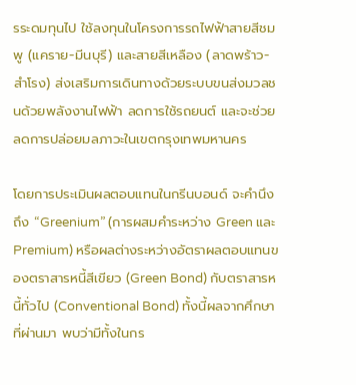รระดมทุนไป ใช้ลงทุนในโครงการรถไฟฟ้าสายสีชมพู (แคราย-มีนบุรี) และสายสีเหลือง (ลาดพร้าว-สำโรง) ส่งเสริมการเดินทางด้วยระบบขนส่งมวลชนด้วยพลังงานไฟฟ้า ลดการใช้รถยนต์ และจะช่วยลดการปล่อยมลภาวะในเขตกรุงเทพมหานคร

โดยการประเมินผลตอบแทนในกรีนบอนด์ จะคำนึงถึง “Greenium” (การผสมคำระหว่าง Green และ Premium) หรือผลต่างระหว่างอัตราผลตอบแทนของตราสารหนี้สีเขียว (Green Bond) กับตราสารหนี้ทั่วไป (Conventional Bond) ทั้งนี้ผลจากศึกษาที่ผ่านมา พบว่ามีทั้งในกร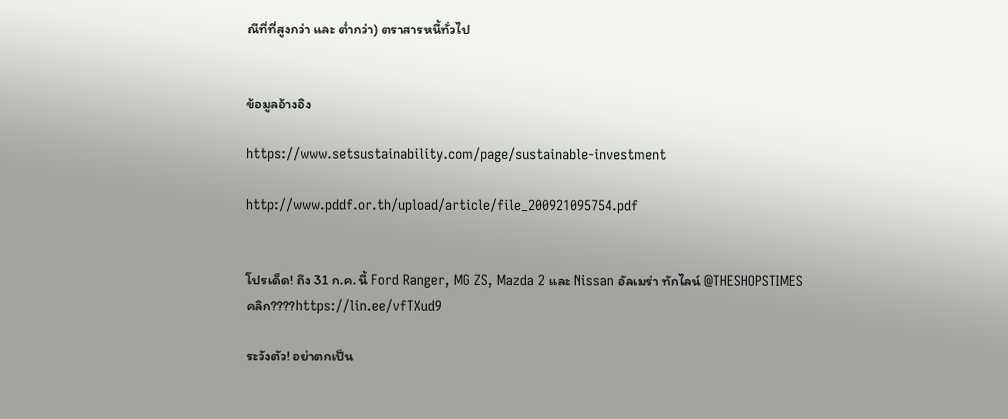ณีที่ที่สูงกว่า และ ต่ำกว่า) ตราสารหนี้ทั่วไป


ข้อมูลอ้างอิง

https://www.setsustainability.com/page/sustainable-investment

http://www.pddf.or.th/upload/article/file_200921095754.pdf


โปรเด็ด! ถึง 31 ก.ค. นี้ Ford Ranger, MG ZS, Mazda 2 และ Nissan อัลเมร่า ทักไลน์ @THESHOPSTIMES
คลิก????https://lin.ee/vfTXud9

ระวังตัว! อย่าตกเป็น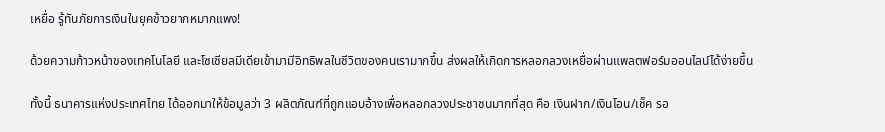เหยื่อ รู้ทันภัยการเงินในยุคข้าวยากหมากแพง!

ด้วยความก้าวหน้าของเทคโนโลยี และโซเชียลมีเดียเข้ามามีอิทธิพลในชีวิตของคนเรามากขึ้น ส่งผลให้เกิดการหลอกลวงเหยื่อผ่านแพลตฟอร์มออนไลน์ได้ง่ายขึ้น

ทั้งนี้ ธนาคารแห่งประเทศไทย ได้ออกมาให้ข้อมูลว่า 3 ผลิตภัณฑ์ที่ถูกแอบอ้างเพื่อหลอกลวงประชาชนมากที่สุด คือ เงินฝาก/เงินโอน/เช็ค รอ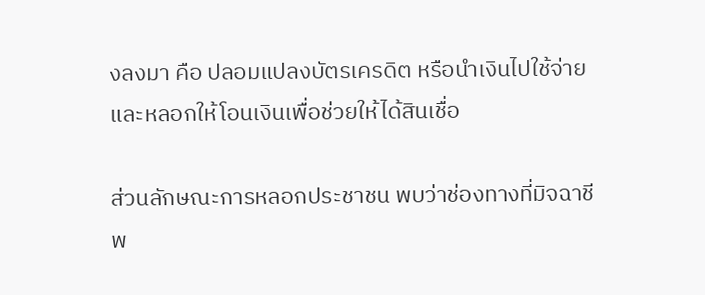งลงมา คือ ปลอมแปลงบัตรเครดิต หรือนำเงินไปใช้จ่าย และหลอกให้โอนเงินเพื่อช่วยให้ได้สินเชื่อ

ส่วนลักษณะการหลอกประชาชน พบว่าช่องทางที่มิจฉาชีพ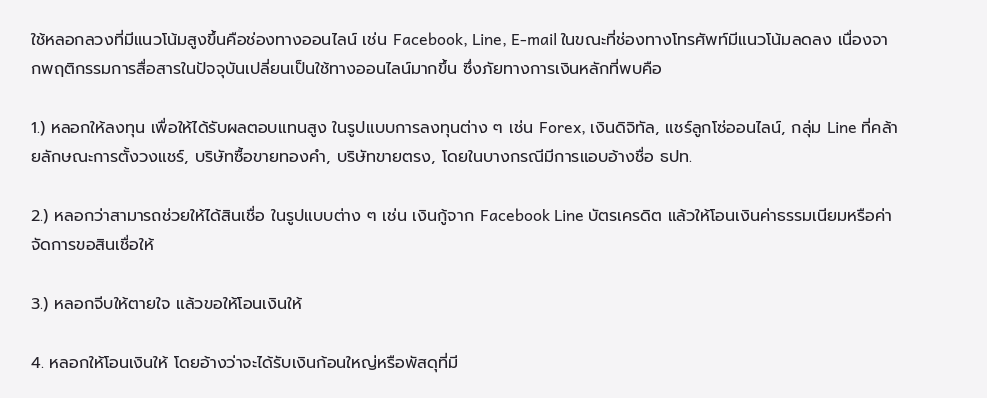ใช้หลอกลวงที่มีแนวโน้มสูงขึ้นคือช่องทางออนไลน์ เช่น Facebook, Line, E-mail ในขณะที่ช่องทางโทรศัพท์มีแนวโน้มลดลง เนื่องจากพฤติกรรมการสื่อสารในปัจจุบันเปลี่ยนเป็นใช้ทางออนไลน์มากขึ้น ซึ่งภัยทางการเงินหลักที่พบคือ

1.) หลอกให้ลงทุน เพื่อให้ได้รับผลตอบแทนสูง ในรูปแบบการลงทุนต่าง ๆ เช่น Forex, เงินดิจิทัล, แชร์ลูกโซ่ออนไลน์, กลุ่ม Line ที่คล้ายลักษณะการตั้งวงแชร์, บริษัทซื้อขายทองคำ, บริษัทขายตรง, โดยในบางกรณีมีการแอบอ้างชื่อ ธปท.

2.) หลอกว่าสามารถช่วยให้ได้สินเชื่อ ในรูปแบบต่าง ๆ เช่น เงินกู้จาก Facebook Line บัตรเครดิต แล้วให้โอนเงินค่าธรรมเนียมหรือค่าจัดการขอสินเชื่อให้

3.) หลอกจีบให้ตายใจ แล้วขอให้โอนเงินให้

4. หลอกให้โอนเงินให้ โดยอ้างว่าจะได้รับเงินก้อนใหญ่หรือพัสดุที่มี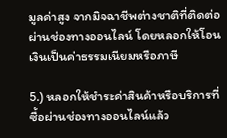มูลค่าสูง จากมิจฉาชีพต่างชาติที่ติดต่อผ่านช่องทางออนไลน์ โดยหลอกให้โอนเงินเป็นค่าธรรมเนียมหรือภาษี

5.) หลอกให้ชำระค่าสินค้าหรือบริการที่ซื้อผ่านช่องทางออนไลน์แล้ว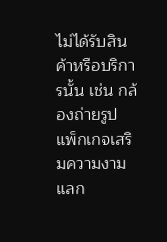ไม่ได้รับสินค้าหรือบริการนั้น เช่น กล้องถ่ายรูป แพ็กเกจเสริมความงาม แลก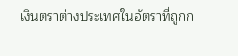เงินตราต่างประเทศในอัตราที่ถูกก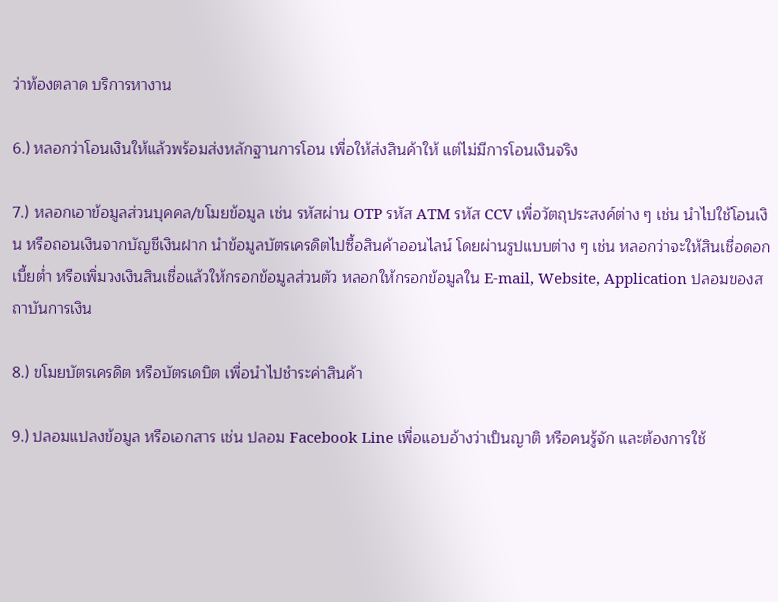ว่าท้องตลาด บริการหางาน

6.) หลอกว่าโอนเงินให้แล้วพร้อมส่งหลักฐานการโอน เพื่อให้ส่งสินค้าให้ แต่ไม่มีการโอนเงินจริง

7.) หลอกเอาข้อมูลส่วนบุคคล/ขโมยข้อมูล เช่น รหัสผ่าน OTP รหัส ATM รหัส CCV เพื่อวัตถุประสงค์ต่าง ๆ เช่น นำไปใช้โอนเงิน หรือถอนเงินจากบัญชีเงินฝาก นำข้อมูลบัตรเครดิตไปซื้อสินค้าออนไลน์ โดยผ่านรูปแบบต่าง ๆ เช่น หลอกว่าจะให้สินเชื่อดอกเบี้ยต่ำ หรือเพิ่มวงเงินสินเชื่อแล้วให้กรอกข้อมูลส่วนตัว หลอกให้กรอกข้อมูลใน E-mail, Website, Application ปลอมของสถาบันการเงิน

8.) ขโมยบัตรเครดิต หรือบัตรเดบิต เพื่อนำไปชำระค่าสินค้า

9.) ปลอมแปลงข้อมูล หรือเอกสาร เช่น ปลอม Facebook Line เพื่อแอบอ้างว่าเป็นญาติ หรือคนรู้จัก และต้องการใช้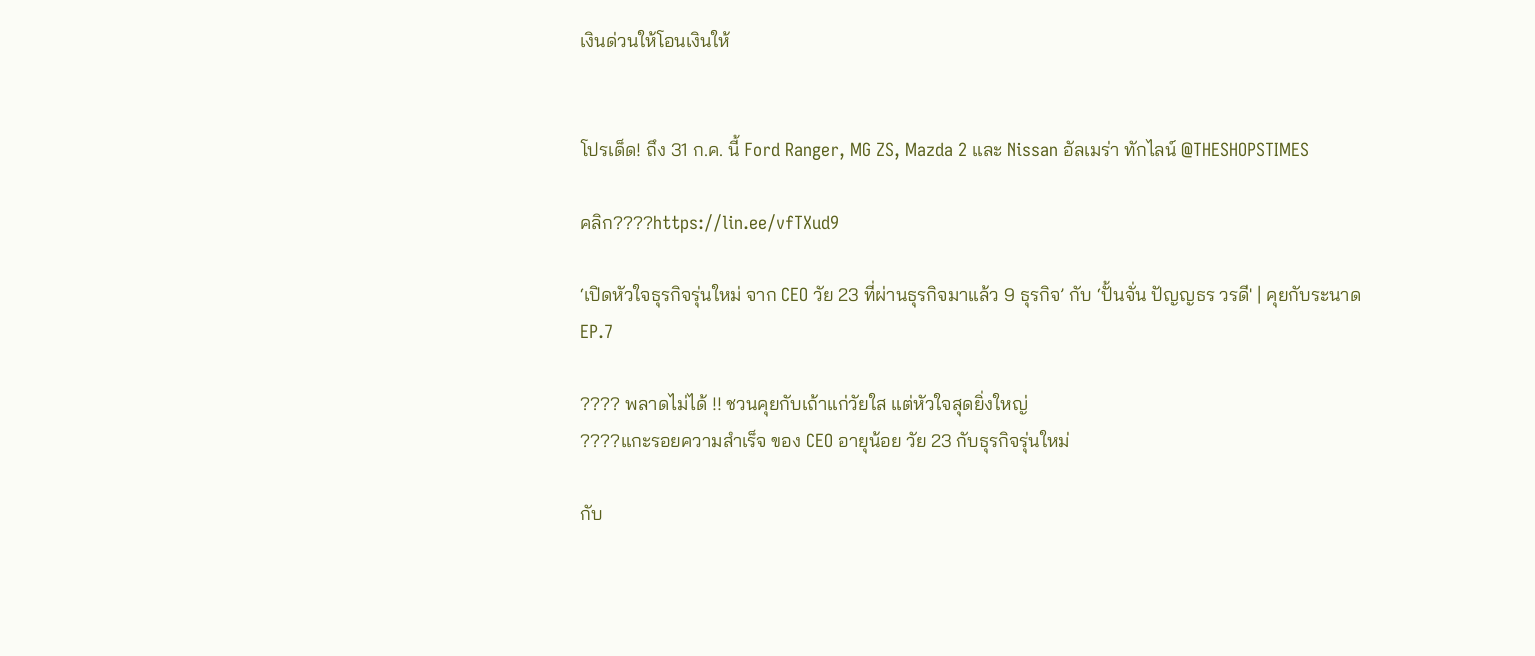เงินด่วนให้โอนเงินให้


โปรเด็ด! ถึง 31 ก.ค. นี้ Ford Ranger, MG ZS, Mazda 2 และ Nissan อัลเมร่า ทักไลน์ @THESHOPSTIMES

คลิก????https://lin.ee/vfTXud9

‘เปิดหัวใจธุรกิจรุ่นใหม่ จาก CEO วัย 23 ที่ผ่านธุรกิจมาแล้ว 9 ธุรกิจ’ กับ ‘ปั้นจั่น ปัญญธร วรดี' | คุยกับระนาด EP.7

???? พลาดไม่ได้ !! ชวนคุยกับเถ้าแก่วัยใส แต่หัวใจสุดยิ่งใหญ่
????แกะรอยความสำเร็จ ของ CEO อายุน้อย วัย 23 กับธุรกิจรุ่นใหม่

กับ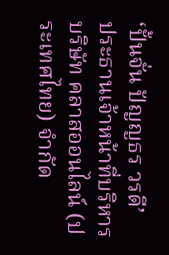‘ปั้นจั่น ปัญญธร วรดี’
ประธานเจ้าหน้าที่บริหาร บริษัท คลาสออนไลน์ (ประเทศไทย) จำกัด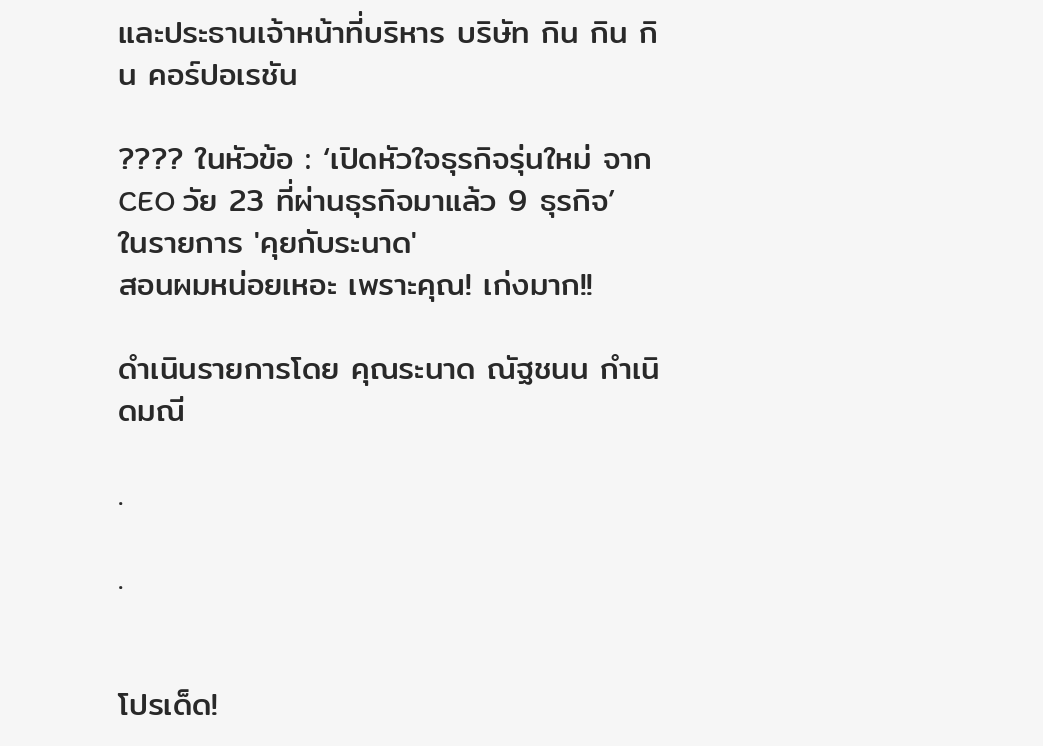และประธานเจ้าหน้าที่บริหาร บริษัท กิน กิน กิน คอร์ปอเรชัน

???? ในหัวข้อ : ‘เปิดหัวใจธุรกิจรุ่นใหม่ จาก CEO วัย 23 ที่ผ่านธุรกิจมาแล้ว 9 ธุรกิจ’
ในรายการ 'คุยกับระนาด'
สอนผมหน่อยเหอะ เพราะคุณ! เก่งมาก!!

ดำเนินรายการโดย คุณระนาด ณัฐชนน กำเนิดมณี

.

.


โปรเด็ด!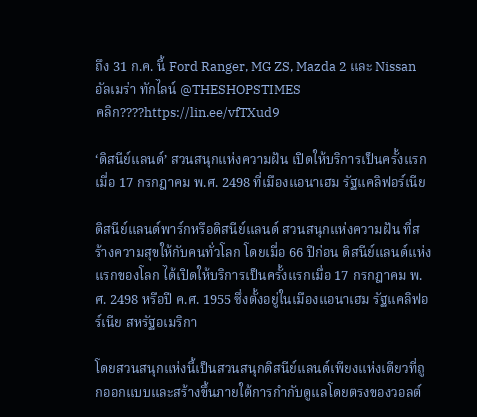ถึง 31 ก.ค. นี้ Ford Ranger, MG ZS, Mazda 2 และ Nissan อัลเมร่า ทักไลน์ @THESHOPSTIMES
คลิก????https://lin.ee/vfTXud9

‘ดิสนีย์แลนด์’ สวนสนุกแห่งความฝัน เปิดให้บริการเป็นครั้งแรก เมื่อ 17 กรกฎาคม พ.ศ. 2498 ที่เมืองแอนาเฮม รัฐแคลิฟอร์เนีย

ดิสนีย์แลนด์พาร์กหรือดิสนีย์แลนด์ สวนสนุกแห่งความฝัน ที่สร้างความสุขให้กับคนทั่วโลก โดยเมื่อ 66 ปีก่อน ดิสนีย์แลนด์แห่งแรกของโลก ได้เปิดให้บริการเป็นครั้งแรกเมื่อ 17 กรกฎาคม พ.ศ. 2498 หรือปี ค.ศ. 1955 ซึ่งตั้งอยู่ในเมืองแอนาเฮม รัฐแคลิฟอร์เนีย สหรัฐอเมริกา

โดยสวนสนุกแห่งนี้เป็นสวนสนุกดิสนีย์แลนด์เพียงแห่งเดียวที่ถูกออกแบบและสร้างขึ้นภายใต้การกำกับดูแลโดยตรงของวอลต์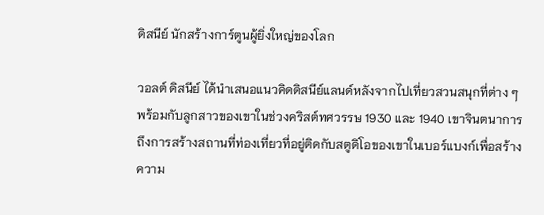ดิสนีย์ นักสร้างการ์ตูนผู้ยิ่งใหญ่ของโลก

วอลต์ ดิสนีย์ ได้นำเสนอแนวคิดดิสนีย์แลนด์หลังจากไปเที่ยวสวนสนุกที่ต่าง ๆ พร้อมกับลูกสาวของเขาในช่วงคริสต์ทศวรรษ 1930 และ 1940 เขาจินตนาการถึงการสร้างสถานที่ท่องเที่ยวที่อยู่ติดกับสตูดิโอของเขาในเบอร์แบงก์เพื่อสร้างความ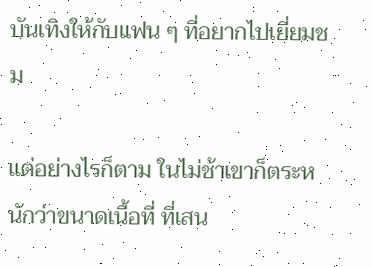บันเทิงให้กับแฟน ๆ ที่อยากไปเยี่ยมชม

แต่อย่างไรก็ตาม ในไม่ช้าเขาก็ตระหนักว่าขนาดเนื้อที่ ที่เสน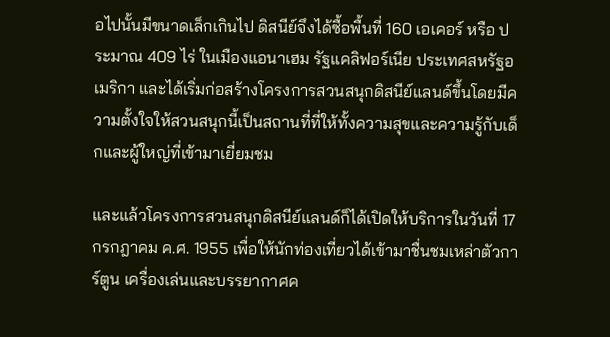อไปนั้นมีขนาดเล็กเกินไป ดิสนีย์จึงได้ซื้อพื้นที่ 160 เอเคอร์ หรือ ประมาณ 409 ไร่ ในเมืองแอนาเฮม รัฐแคลิฟอร์เนีย ประเทศสหรัฐอเมริกา และได้เริ่มก่อสร้างโครงการสวนสนุกดิสนีย์แลนด์ขึ้นโดยมีความตั้งใจให้สวนสนุกนี้เป็นสถานที่ที่ให้ทั้งความสุขและความรู้กับเด็กและผู้ใหญ่ที่เข้ามาเยี่ยมชม

และแล้วโครงการสวนสนุกดิสนีย์แลนด์ก็ได้เปิดให้บริการในวันที่ 17 กรกฎาคม ค.ศ. 1955 เพื่อให้นักท่องเที่ยวได้เข้ามาชื่นชมเหล่าตัวการ์ตูน เครื่องเล่นและบรรยากาศค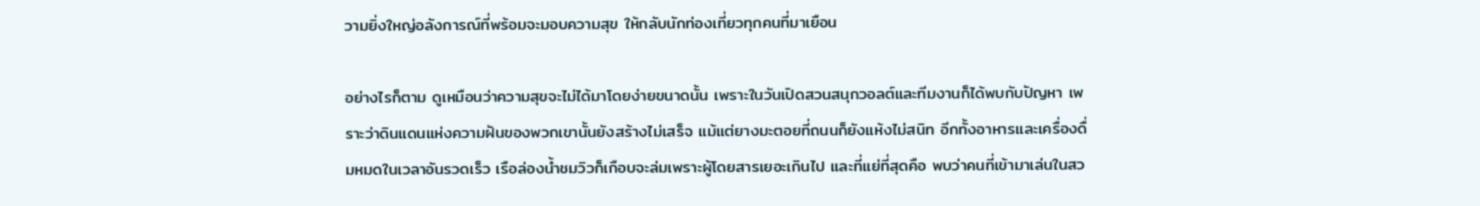วามยิ่งใหญ่อลังการณ์ที่พร้อมจะมอบความสุข ให้กลับนักท่องเที่ยวทุกคนที่มาเยือน

อย่างไรก็ตาม ดูเหมือนว่าความสุขจะไม่ได้มาโดยง่ายขนาดนั้น เพราะในวันเปิดสวนสนุกวอลต์และทีมงานก็ได้พบกับปัญหา เพราะว่าดินแดนแห่งความฝันของพวกเขานั้นยังสร้างไม่เสร็จ แม้แต่ยางมะตอยที่ถนนก็ยังแห้งไม่สนิท อีกทั้งอาหารและเครื่องดื่มหมดในเวลาอันรวดเร็ว เรือล่องน้ำชมวิวก็เกือบจะล่มเพราะผู้โดยสารเยอะเกินไป และที่แย่ที่สุดคือ พบว่าคนที่เข้ามาเล่นในสว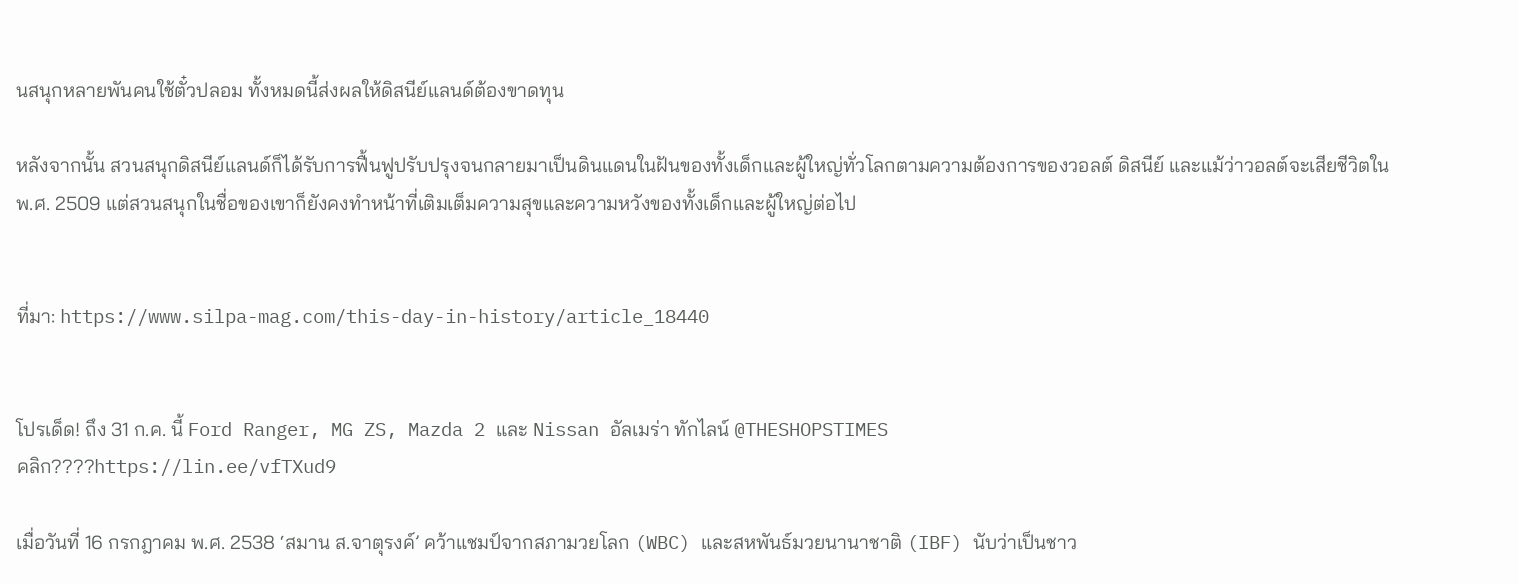นสนุกหลายพันคนใช้ตั๋วปลอม ทั้งหมดนี้ส่งผลให้ดิสนีย์แลนด์ต้องขาดทุน

หลังจากนั้น สวนสนุกดิสนีย์แลนด์ก็ได้รับการฟื้นฟูปรับปรุงจนกลายมาเป็นดินแดนในฝันของทั้งเด็กและผู้ใหญ่ทั่วโลกตามความต้องการของวอลต์ ดิสนีย์ และแม้ว่าวอลต์จะเสียชีวิตใน พ.ศ. 2509 แต่สวนสนุกในชื่อของเขาก็ยังคงทำหน้าที่เติมเต็มความสุขและความหวังของทั้งเด็กและผู้ใหญ่ต่อไป


ที่มา: https://www.silpa-mag.com/this-day-in-history/article_18440


โปรเด็ด! ถึง 31 ก.ค. นี้ Ford Ranger, MG ZS, Mazda 2 และ Nissan อัลเมร่า ทักไลน์ @THESHOPSTIMES
คลิก????https://lin.ee/vfTXud9

เมื่อวันที่ 16 กรกฎาคม พ.ศ. 2538 ‘สมาน ส.จาตุรงค์’ คว้าแชมป์จากสภามวยโลก (WBC) และสหพันธ์มวยนานาชาติ (IBF) นับว่าเป็นชาว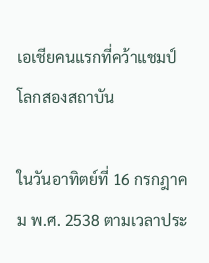เอเชียคนแรกที่คว้าแชมป์โลกสองสถาบัน

ในวันอาทิตย์ที่ 16 กรกฎาคม พ.ศ. 2538 ตามเวลาประ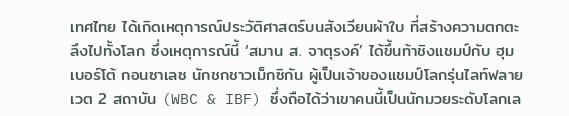เทศไทย ได้เกิดเหตุการณ์ประวัติศาสตร์บนสังเวียนผ้าใบ ที่สร้างความตกตะลึงไปทั้งโลก ซึ่งเหตุการณ์นี้ ‘สมาน ส. จาตุรงค์’ ได้ขึ้นท้าชิงแชมป์กับ ฮุมเบอร์โต้ กอนซาเลซ นักชกชาวเม็กซิกัน ผู้เป็นเจ้าของแชมป์โลกรุ่นไลท์ฟลายเวต 2 สถาบัน (WBC & IBF) ซึ่งถือได้ว่าเขาคนนี้เป็นนักมวยระดับโลกเล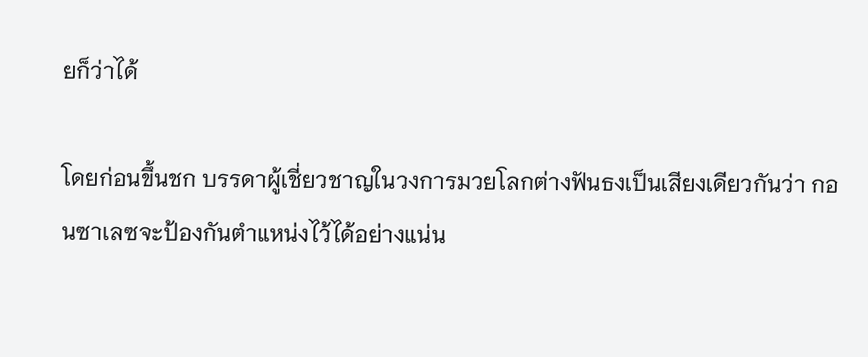ยก็ว่าได้

โดยก่อนขึ้นชก บรรดาผู้เชี่ยวชาญในวงการมวยโลกต่างฟันธงเป็นเสียงเดียวกันว่า กอนซาเลซจะป้องกันตำแหน่งไว้ได้อย่างแน่น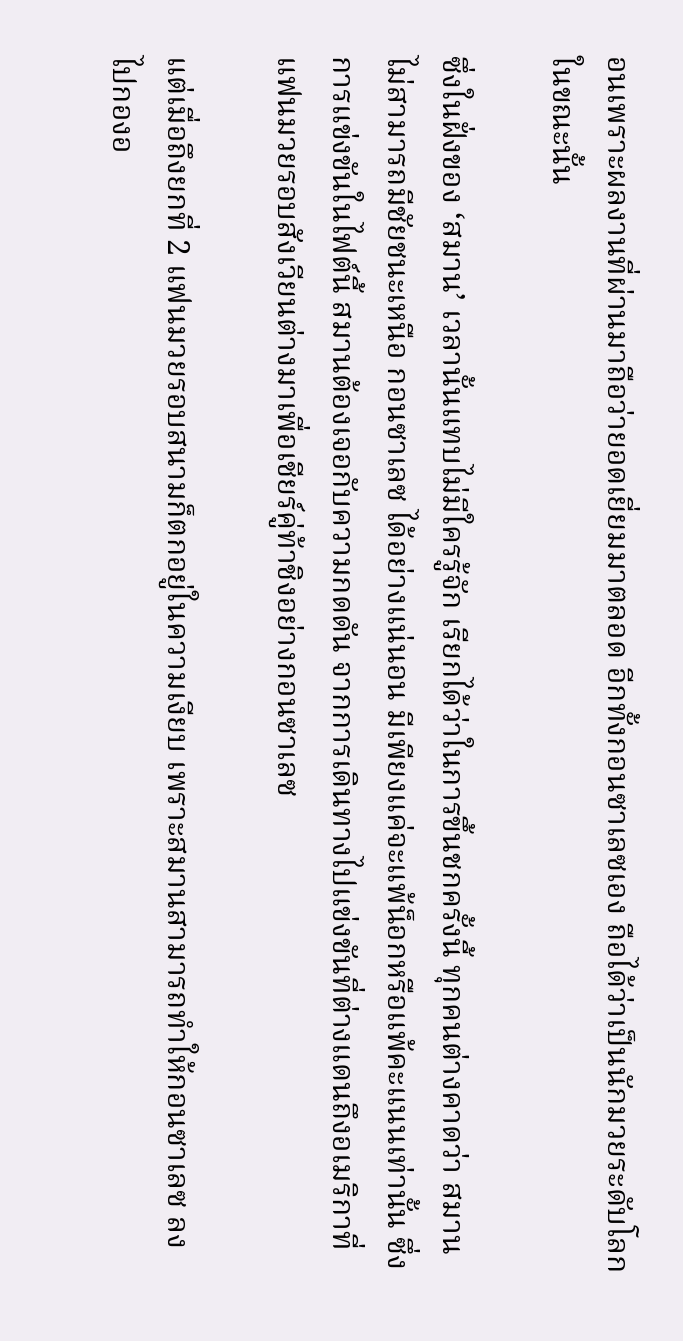อนเพราะผลงานที่ผ่านมาถือว่ายอดเยี่ยมมาตลอด อีกทั้งกอนซาเลซเอง ถือได้ว่าเป็นนักมวยระดับโลกในขณะนั้น

ซึ่งในฝั่งของ ‘สมาน’ เวลานั้นแทบไม่มีใครรู้จัก เรียกได้ว่าในการขึ้นชกครั้งนี้ ทุกคนต่างคาดว่า สมาน ไม่สามารถมีชัยชนะเหนือ กอนซาเลซ ได้อย่างแน่นอน มีเพียงแค่จะแพ้น็อกหรือแพ้คะแนนเท่านั้น ซึ่งการแข่งขันในไฟต์นี้ สมานต้องเจอกับความกดดัน จากการเดินทางไปแข่งขันที่ต่างแดนถึงอเมริกาที่แฟนมวยรอบสังเวียนต่างมาเพื่อเชียร์คู่ท้าชิงอย่างกอนซาเลซ

แต่เมื่อถึงยกที่ 2 แฟนมวยรอบสนามก็ตกอยู่ในความเงียบ เพราะสมานสามารถทำให้กอนซาเลซ ลงไปกองอ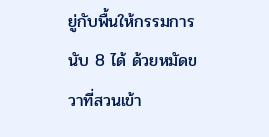ยู่กับพื้นให้กรรมการนับ 8 ได้ ด้วยหมัดขวาที่สวนเข้า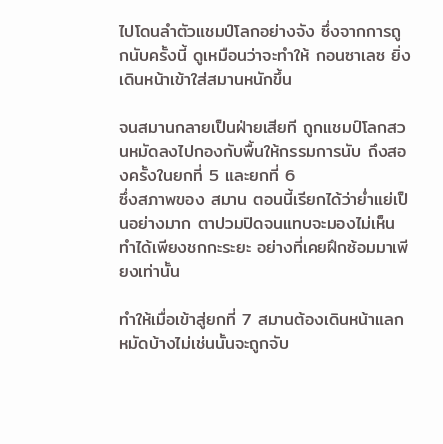ไปโดนลำตัวแชมป์โลกอย่างจัง ซึ่งจากการถูกนับครั้งนี้ ดูเหมือนว่าจะทำให้ กอนซาเลซ ยิ่งเดินหน้าเข้าใส่สมานหนักขึ้น

จนสมานกลายเป็นฝ่ายเสียที ถูกแชมป์โลกสวนหมัดลงไปกองกับพื้นให้กรรมการนับ ถึงสองครั้งในยกที่ 5 และยกที่ 6
ซึ่งสภาพของ สมาน ตอนนี้เรียกได้ว่าย่ำแย่เป็นอย่างมาก ตาปวมปิดจนแทบจะมองไม่เห็น ทำได้เพียงชกกะระยะ อย่างที่เคยฝึกซ้อมมาเพียงเท่านั้น

ทำให้เมื่อเข้าสู่ยกที่ 7 สมานต้องเดินหน้าแลกหมัดบ้างไม่เช่นนั้นจะถูกจับ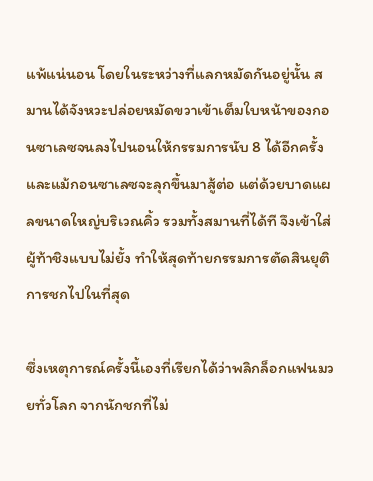แพ้แน่นอน โดยในระหว่างที่แลกหมัดกันอยู่นั้น สมานได้จังหวะปล่อยหมัดขวาเข้าเต็มใบหน้าของกอนซาเลซจนลงไปนอนให้กรรมการนับ 8 ได้อีกครั้ง และแม้กอนซาเลซจะลุกขึ้นมาสู้ต่อ แต่ด้วยบาดแผลขนาดใหญ่บริเวณคิ้ว รวมทั้งสมานที่ได้ที จึงเข้าใส่ผู้ท้าชิงแบบไม่ยั้ง ทำให้สุดท้ายกรรมการตัดสินยุติการชกไปในที่สุด

ซึ่งเหตุการณ์ครั้งนี้เองที่เรียกได้ว่าพลิกล็อกแฟนมวยทั่วโลก จากนักชกที่ไม่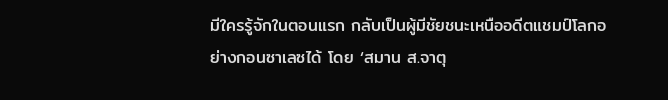มีใครรู้จักในตอนแรก กลับเป็นผู้มีชัยชนะเหนืออดีตแชมป์โลกอย่างกอนซาเลซได้ โดย ‘สมาน ส.จาตุ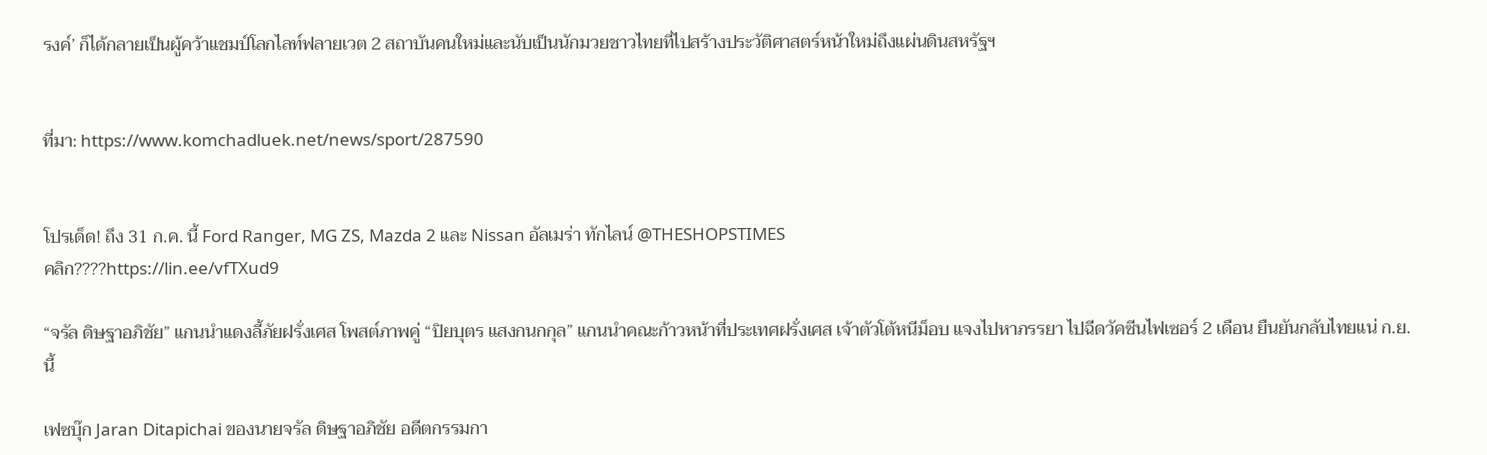รงค์’ ก็ได้กลายเป็นผู้คว้าแชมป์โลกไลท์ฟลายเวต 2 สถาบันคนใหม่และนับเป็นนักมวยชาวไทยที่ไปสร้างประวัติศาสตร์หน้าใหม่ถึงแผ่นดินสหรัฐฯ


ที่มา: https://www.komchadluek.net/news/sport/287590


โปรเด็ด! ถึง 31 ก.ค. นี้ Ford Ranger, MG ZS, Mazda 2 และ Nissan อัลเมร่า ทักไลน์ @THESHOPSTIMES
คลิก????https://lin.ee/vfTXud9

“จรัล ดิษฐาอภิชัย” แกนนำแดงลี้ภัยฝรั่งเศส โพสต์ภาพคู่ “ปิยบุตร แสงกนกกุล” แกนนำคณะก้าวหน้าที่ประเทศฝรั่งเศส เจ้าตัวโต้หนีม็อบ แจงไปหาภรรยา ไปฉีดวัคซีนไฟเซอร์ 2 เดือน ยืนยันกลับไทยแน่ ก.ย.นี้

เฟซบุ๊ก Jaran Ditapichai ของนายจรัล ดิษฐาอภิชัย อดีตกรรมกา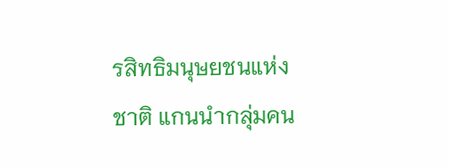รสิทธิมนุษยชนแห่งชาติ แกนนำกลุ่มคน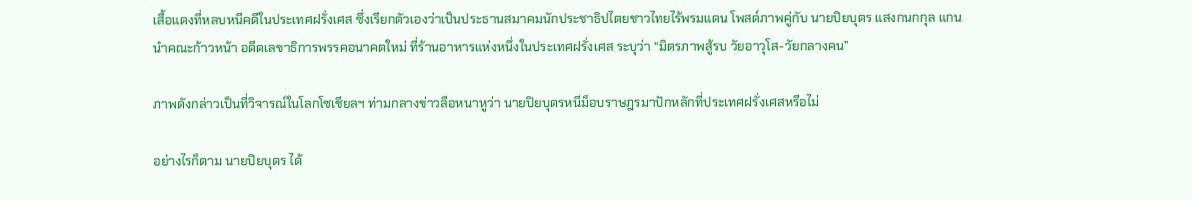เสื้อแดงที่หลบหนีคดีในประเทศฝรั่งเศส ซึ่งเรียกตัวเองว่าเป็นประธานสมาคมนักประชาธิปไตยชาวไทยไร้พรมแดน โพสต์ภาพคู่กับ นายปิยบุตร แสงกนกกุล แกนนำคณะก้าวหน้า อดีตเลขาธิการพรรคอนาคตใหม่ ที่ร้านอาหารแห่งหนึ่งในประเทศฝรั่งเศส ระบุว่า “มิตรภาพสู้รบ วัยอาวุโส-วัยกลางคน”

ภาพดังกล่าวเป็นที่วิจารณ์ในโลกโซเชียลฯ ท่ามกลางข่าวลือหนาหูว่า นายปิยบุตรหนีม็อบราษฎรมาปักหลักที่ประเทศฝรั่งเศสหรือไม่

อย่างไรก็ตาม นายปิยบุตร ได้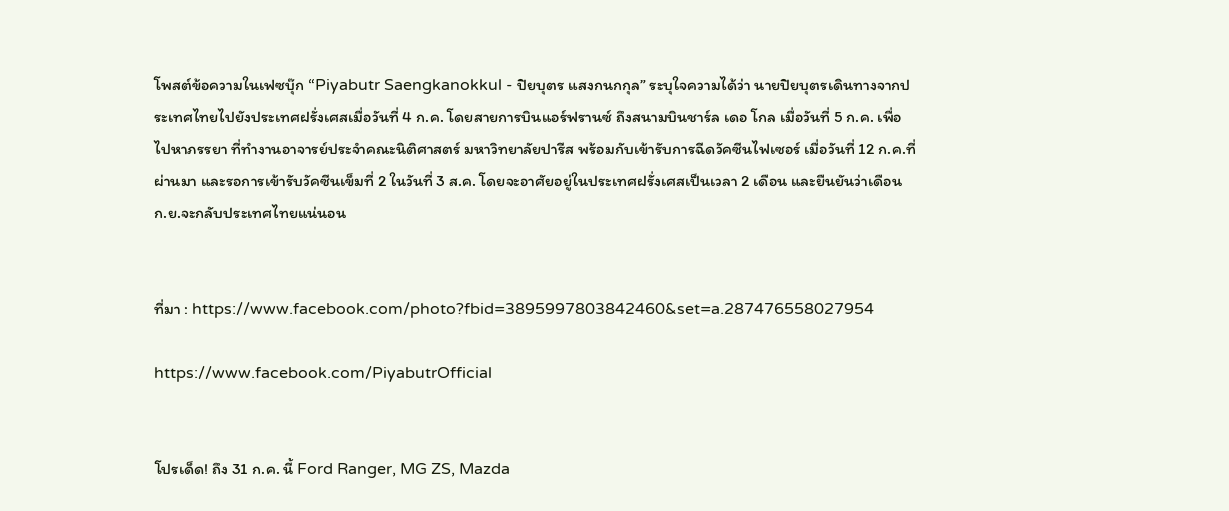โพสต์ข้อความในเฟซบุ๊ก “Piyabutr Saengkanokkul - ปิยบุตร แสงกนกกุล” ระบุใจความได้ว่า นายปิยบุตรเดินทางจากประเทศไทยไปยังประเทศฝรั่งเศสเมื่อวันที่ 4 ก.ค. โดยสายการบินแอร์ฟรานซ์ ถึงสนามบินชาร์ล เดอ โกล เมื่อวันที่ 5 ก.ค. เพื่อไปหาภรรยา ที่ทำงานอาจารย์ประจำคณะนิติศาสตร์ มหาวิทยาลัยปารีส พร้อมกับเข้ารับการฉีดวัคซีนไฟเซอร์ เมื่อวันที่ 12 ก.ค.ที่ผ่านมา และรอการเข้ารับวัคซีนเข็มที่ 2 ในวันที่ 3 ส.ค. โดยจะอาศัยอยู่ในประเทศฝรั่งเศสเป็นเวลา 2 เดือน และยืนยันว่าเดือน ก.ย.จะกลับประเทศไทยแน่นอน


ที่มา : https://www.facebook.com/photo?fbid=3895997803842460&set=a.287476558027954

https://www.facebook.com/PiyabutrOfficial


โปรเด็ด! ถึง 31 ก.ค. นี้ Ford Ranger, MG ZS, Mazda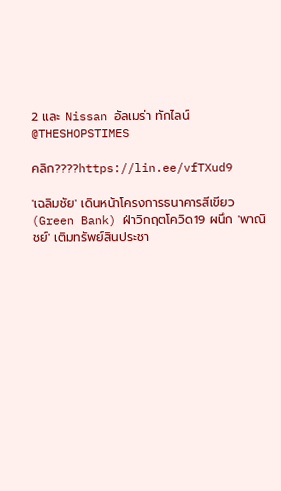2 และ Nissan อัลเมร่า ทักไลน์ @THESHOPSTIMES

คลิก????https://lin.ee/vfTXud9

'เฉลิมชัย' เดินหน้าโครงการธนาคารสีเขียว (Green Bank) ฝ่าวิกฤตโควิด19 ผนึก 'พาณิชย์' เติมทรัพย์สินประชา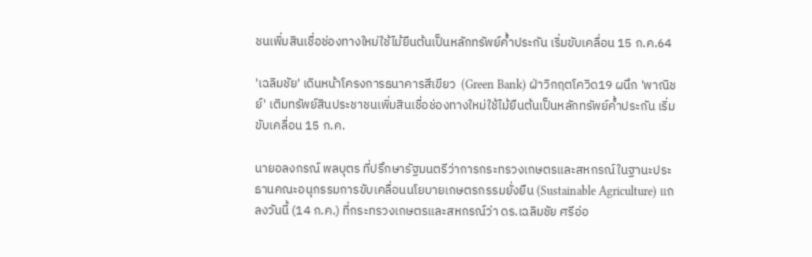ชนเพิ่มสินเชื่อช่องทางใหม่ใช้ไม้ยืนต้นเป็นหลักทรัพย์ค้ำประกัน เริ่มขับเคลื่อน 15 ก.ค.64

'เฉลิมชัย' เดินหน้าโครงการธนาคารสีเขียว  (Green Bank) ฝ่าวิกฤตโควิด19 ผนึก 'พาณิชย์' เติมทรัพย์สินประชาชนเพิ่มสินเชื่อช่องทางใหม่ใช้ไม้ยืนต้นเป็นหลักทรัพย์ค้ำประกัน เริ่มขับเคลื่อน 15 ก.ค.

นายอลงกรณ์ พลบุตร ที่ปรึกษารัฐมนตรีว่าการกระทรวงเกษตรและสหกรณ์ในฐานะประธานคณะอนุกรรมการขับเคลื่อนนโยบายเกษตรกรรมยั่งยืน (Sustainable Agriculture) แถลงวันนี้ (14 ก.ค.) ที่กระทรวงเกษตรและสหกรณ์ว่า ดร.เฉลิมชัย ศรีอ่อ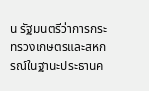น รัฐมนตรีว่าการกระทรวงเกษตรและสหกรณ์ในฐานะประธานค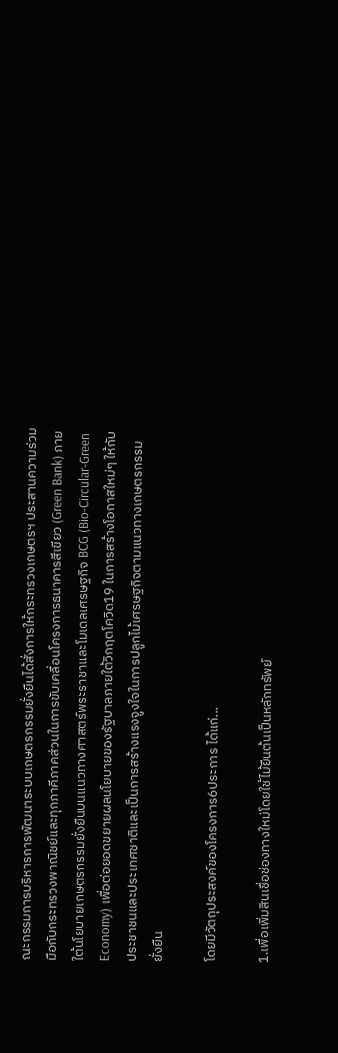ณะกรรมการบริหารการพัฒนาระบบเกษตรกรรมยั่งยืนได้สั่งการให้กระทรวงเกษตรฯ ประสานความร่วมมือกับกระทรวงพาณิชย์และทุกภาคีภาคส่วนในการขับเคลื่อนโครงการธนาคารสีเขียว (Green Bank) ภายใต้นโยบายเกษตรกรรมยั่งยืนบนแนวทางศาสตร์พระราชาและโมเดลเศรษฐกิจ BCG (Bio-Circular-Green Economy) เพื่อต่อยอดขยายผลนโยบายของรัฐบาลภายใต้วิกฤตโควิด19 ในการสร้างโอกาสใหม่ๆ ให้กับประชาชนและประเทศชาติและเป็นการสร้างแรงจูงใจในการปลูกไม้เศรษฐกิจตามแนวทางเกษตรกรรมยั่งยืน

โดยมีวัตถุประสงค์ของโครงการ6ประการ ได้แก่...

1.เพื่อเพิ่มสินเชื่อช่องทางใหม่โดยใช้ไม้ยืนต้นเป็นหลักทรัพย์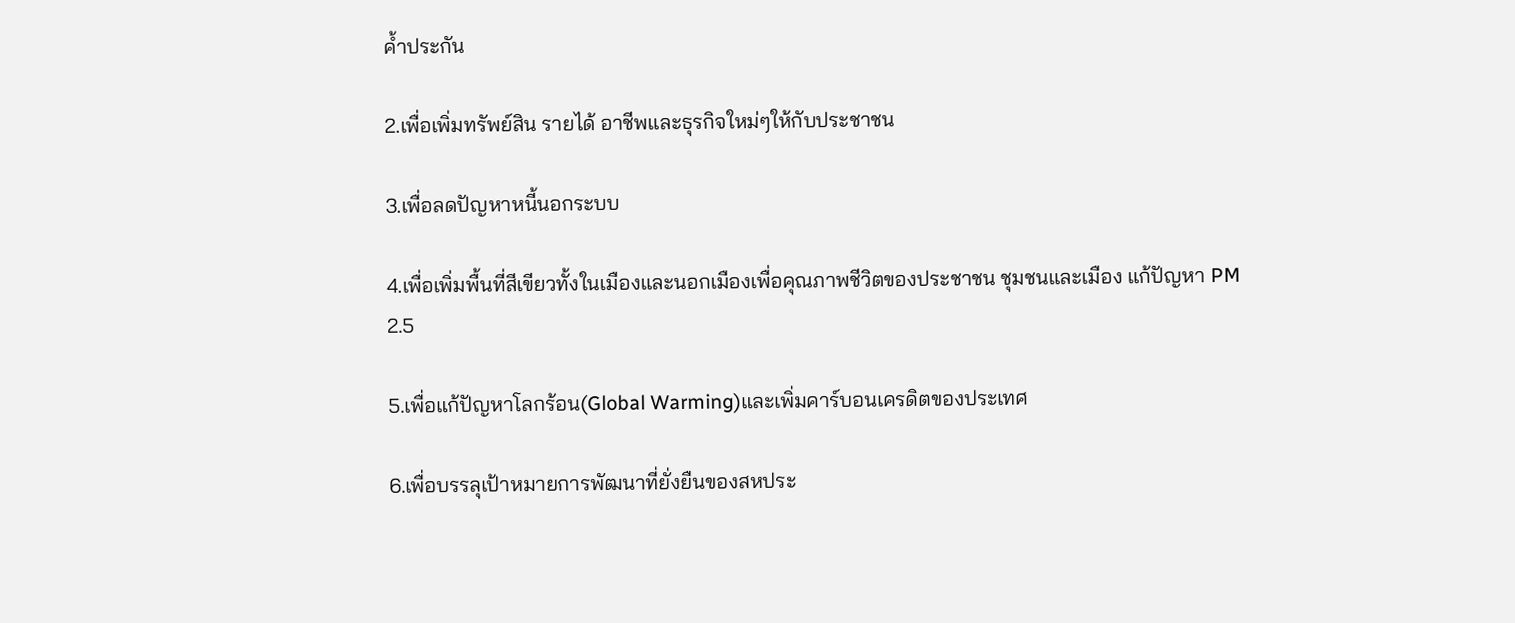ค้ำประกัน

2.เพื่อเพิ่มทรัพย์สิน รายได้ อาชีพและธุรกิจใหม่ๆให้กับประชาชน

3.เพื่อลดปัญหาหนี้นอกระบบ

4.เพื่อเพิ่มพื้นที่สีเขียวทั้งในเมืองและนอกเมืองเพื่อคุณภาพชีวิตของประชาชน ชุมชนและเมือง แก้ปัญหา PM 2.5

5.เพื่อแก้ปัญหาโลกร้อน(Global Warming)และเพิ่มคาร์บอนเครดิตของประเทศ

6.เพื่อบรรลุเป้าหมายการพัฒนาที่ยั่งยืนของสหประ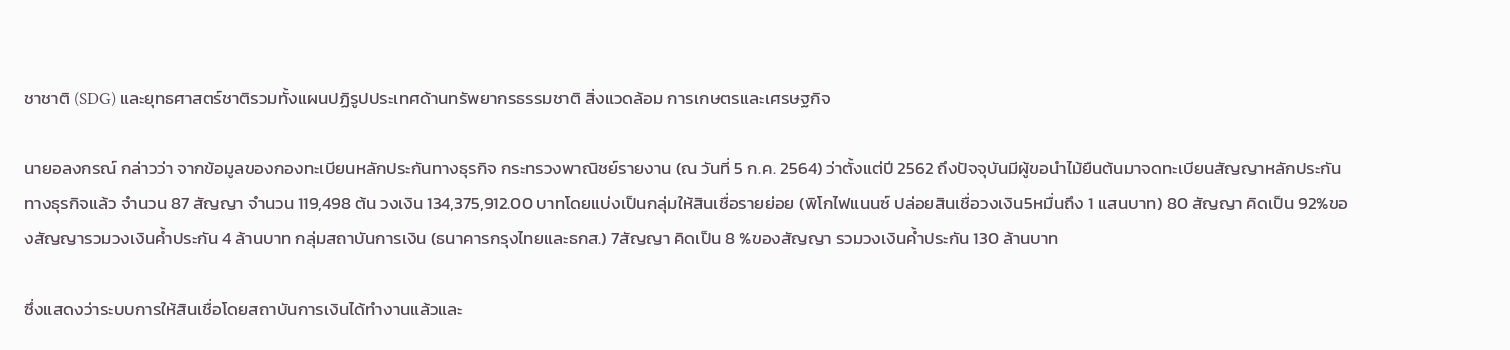ชาชาติ (SDG) และยุทธศาสตร์ชาติรวมทั้งแผนปฏิรูปประเทศด้านทรัพยากรธรรมชาติ สิ่งแวดล้อม การเกษตรและเศรษฐกิจ

นายอลงกรณ์ กล่าวว่า จากข้อมูลของกองทะเบียนหลักประกันทางธุรกิจ กระทรวงพาณิชย์รายงาน (ณ วันที่ 5 ก.ค. 2564) ว่าตั้งแต่ปี 2562 ถึงปัจจุบันมีผู้ขอนำไม้ยืนต้นมาจดทะเบียนสัญญาหลักประกันทางธุรกิจแล้ว จำนวน 87 สัญญา จำนวน 119,498 ต้น วงเงิน 134,375,912.00 บาทโดยแบ่งเป็นกลุ่มให้สินเชื่อรายย่อย (พิโกไฟแนนซ์ ปล่อยสินเชื่อวงเงิน5หมื่นถึง 1 แสนบาท) 80 สัญญา คิดเป็น 92%ของสัญญารวมวงเงินค้ำประกัน 4 ล้านบาท กลุ่มสถาบันการเงิน (ธนาคารกรุงไทยและธกส.) 7สัญญา คิดเป็น 8 %ของสัญญา รวมวงเงินค้ำประกัน 130 ล้านบาท

ซึ่งแสดงว่าระบบการให้สินเชื่อโดยสถาบันการเงินได้ทำงานแล้วและ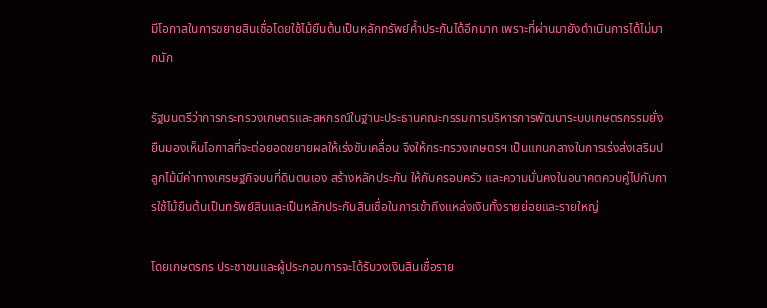มีโอกาสในการขยายสินเชื่อโดยใช้ไม้ยืนต้นเป็นหลักทรัพย์ค้ำประกันได้อีกมาก เพราะที่ผ่านมายังดำเนินการได้ไม่มากนัก

รัฐมนตรีว่าการกระทรวงเกษตรและสหกรณ์ในฐานะประธานคณะกรรมการบริหารการพัฒนาระบบเกษตรกรรมยั่งยืนมองเห็นโอกาสที่จะต่อยอดขยายผลให้เร่งขับเคลื่อน จึงให้กระทรวงเกษตรฯ เป็นแกนกลางในการเร่งส่งเสริมปลูกไม้มีค่าทางเศรษฐกิจบนที่ดินตนเอง สร้างหลักประกัน ให้กับครอบครัว และความมั่นคงในอนาคตควบคู่ไปกับการใช้ไม้ยืนต้นเป็นทรัพย์สินและเป็นหลักประกันสินเชื่อในการเข้าถึงแหล่งเงินทั้งรายย่อยและรายใหญ่

โดยเกษตรกร ประชาชนและผู้ประกอบการจะได้รับวงเงินสินเชื่อราย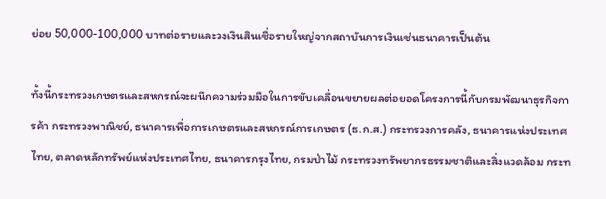ย่อย 50,000-100,000 บาทต่อรายและวงเงินสินเชื่อรายใหญ่จากสถาบันการเงินเช่นธนาคารเป็นต้น

ทั้งนี้กระทรวงเกษตรและสหกรณ์จะผนึกความร่วมมือในการขับเคลื่อนขยายผลต่อยอดโครงการนี้กับกรมพัฒนาธุรกิจการค้า กระทรวงพาณิชย์, ธนาคารเพื่อการเกษตรและสหกรณ์การเกษตร (ธ.ก.ส.) กระทรวงการคลัง, ธนาคารแห่งประเทศไทย, ตลาดหลักทรัพย์แห่งประเทศไทย, ธนาคารกรุงไทย, กรมป่าไม้ กระทรวงทรัพยากรธรรมชาติและสิ่งแวดล้อม กระท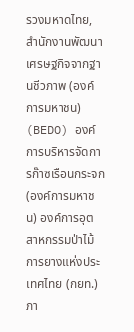รวงมหาดไทย, สำนักงานพัฒนาเศรษฐกิจจากฐานชีวภาพ (องค์การมหาชน) (BEDO) องค์การบริหารจัดการก๊าซเรือนกระจก (องค์การมหาชน) องค์การอุตสาหกรรมป่าไม้ การยางแห่งประเทศไทย (กยท.) ภา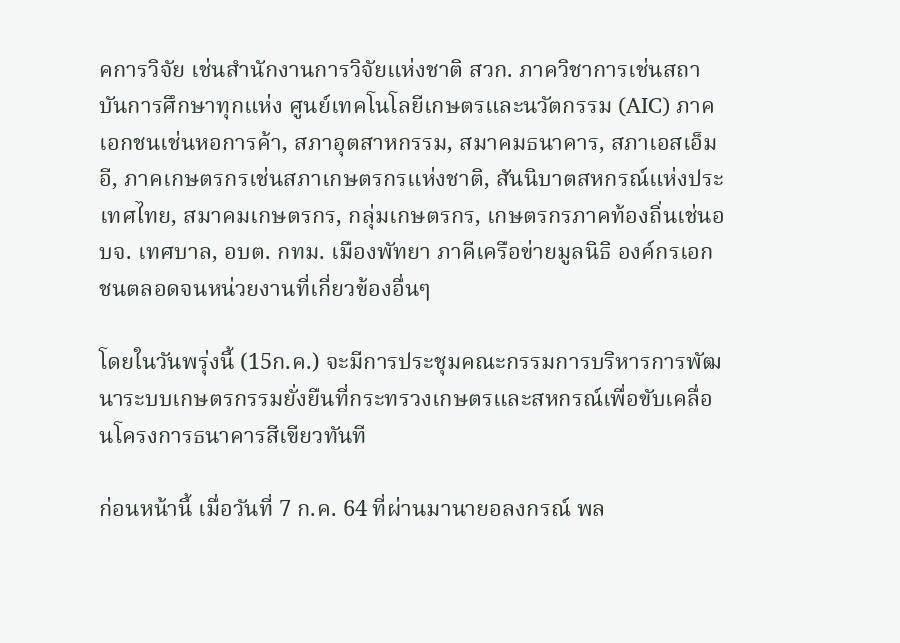คการวิจัย เช่นสำนักงานการวิจัยแห่งชาติ สวก. ภาควิชาการเช่นสถาบันการศึกษาทุกแห่ง ศูนย์เทคโนโลยีเกษตรและนวัตกรรม (AIC) ภาคเอกชนเช่นหอการค้า, สภาอุตสาหกรรม, สมาคมธนาคาร, สภาเอสเอ็มอี, ภาคเกษตรกรเช่นสภาเกษตรกรแห่งชาติ, สันนิบาตสหกรณ์แห่งประเทศไทย, สมาคมเกษตรกร, กลุ่มเกษตรกร, เกษตรกรภาคท้องถิ่นเช่นอบจ. เทศบาล, อบต. กทม. เมืองพัทยา ภาคีเครือข่ายมูลนิธิ องค์กรเอกชนตลอดจนหน่วยงานที่เกี่ยวข้องอื่นๆ

โดยในวันพรุ่งนี้ (15ก.ค.) จะมีการประชุมคณะกรรมการบริหารการพัฒนาระบบเกษตรกรรมยั่งยืนที่กระทรวงเกษตรและสหกรณ์เพื่อขับเคลื่อนโครงการธนาคารสีเขียวทันที

ก่อนหน้านี้ เมื่อวันที่ 7 ก.ค. 64 ที่ผ่านมานายอลงกรณ์ พล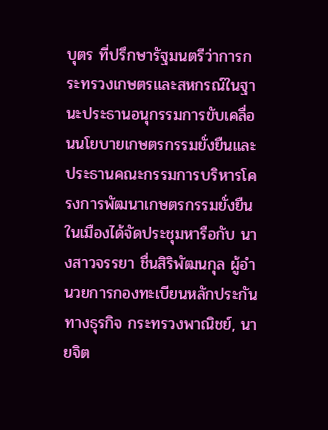บุตร ที่ปรึกษารัฐมนตรีว่าการกระทรวงเกษตรและสหกรณ์ในฐานะประธานอนุกรรมการขับเคลื่อนนโยบายเกษตรกรรมยั่งยืนและประธานคณะกรรมการบริหารโครงการพัฒนาเกษตรกรรมยั่งยืนในเมืองได้จัดประชุมหารือกับ นางสาวจรรยา ชื่นสิริพัฒนกุล ผู้อำนวยการกองทะเบียนหลักประกันทางธุรกิจ กระทรวงพาณิชย์, นายจิต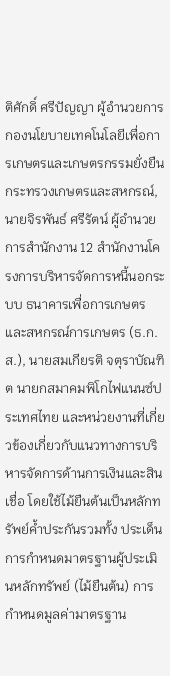ติศักดิ์ ศรีปัญญา ผู้อำนวยการกองนโยบายเทคโนโลยีเพื่อการเกษตรและเกษตรกรรมยั่งยืน กระทรวงเกษตรและสหกรณ์, นายจิรพันธ์ ศรีรัตน์ ผู้อำนวยการสำนักงาน 12 สำนักงานโครงการบริหารจัดการหนี้นอกระบบ ธนาคารเพื่อการเกษตรและสหกรณ์การเกษตร (ธ.ก.ส.), นายสมเกียรติ จตุราบัณฑิต นายกสมาคมพิโกไฟแนนซ์ประเทศไทย และหน่วยงานที่เกี่ยวข้องเกี่ยวกับแนวทางการบริหารจัดการด้านการเงินและสินเชื่อ โดยใช้ไม้ยืนต้นเป็นหลักทรัพย์ค้ำประกันรวมทั้ง ประเด็นการกำหนดมาตรฐานผู้ประเมินหลักทรัพย์ (ไม้ยืนต้น) การกำหนดมูลค่ามาตรฐาน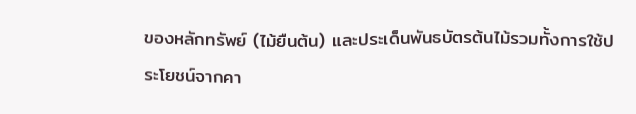ของหลักทรัพย์ (ไม้ยืนต้น) และประเด็นพันธบัตรต้นไม้รวมทั้งการใช้ประโยชน์จากคา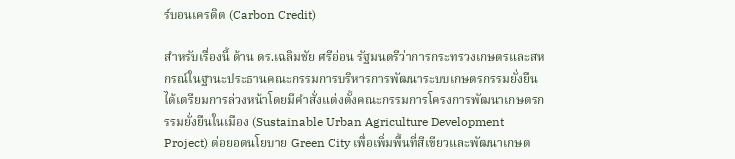ร์บอนเครดิต (Carbon Credit)

สำหรับเรื่องนี้ ด้าน ดร.เฉลิมชัย ศรีอ่อน รัฐมนตรีว่าการกระทรวงเกษตรและสหกรณ์ในฐานะประธานคณะกรรมการบริหารการพัฒนาระบบเกษตรกรรมยั่งยืน ได้เตรียมการล่วงหน้าโดยมีคำสั่งแต่งตั้งคณะกรรมการโครงการพัฒนาเกษตรกรรมยั่งยืนในเมือง (Sustainable Urban Agriculture Development Project) ต่อยอดนโยบาย Green City เพื่อเพิ่มพื้นที่สีเขียวและพัฒนาเกษต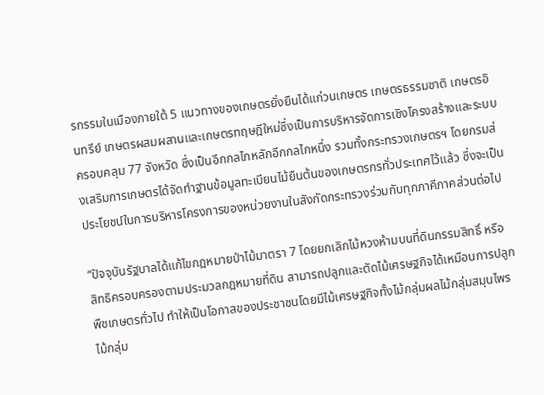รกรรมในเมืองภายใต้ 5 แนวทางของเกษตรยั่งยืนได้แก่วนเกษตร เกษตรธรรมชาติ เกษตรอินทรีย์ เกษตรผสมผสานและเกษตรทฤษฎีใหม่ซึ่งเป็นการบริหารจัดการเชิงโครงสร้างและระบบครอบคลุม 77 จังหวัด ซึ่งเป็นอีกกลไกหลักอีกกลไกหนึ่ง รวมทั้งกระทรวงเกษตรฯ โดยกรมส่งเสริมการเกษตรได้จัดทำฐานข้อมูลทะเบียนไม้ยืนต้นของเกษตรกรทั่วประเทศไว้แล้ว ซึ่งจะเป็นประโยชน์ในการบริหารโครงการของหน่วยงานในสังกัดกระทรวงร่วมกับทุกภาคีภาคส่วนต่อไป

“ปัจจุบันรัฐบาลได้แก้ไขกฎหมายป่าไม้มาตรา 7 โดยยกเลิกไม้หวงห้ามบนที่ดินกรรมสิทธิ์ หรือ สิทธิครอบครองตามประมวลกฎหมายที่ดิน สามารถปลูกและตัดไม้เศรษฐกิจได้เหมือนการปลูกพืชเกษตรทั่วไป ทำให้เป็นโอกาสของประชาชนโดยมีไม้เศรษฐกิจทั้งไม้กลุ่มผลไม้กลุ่มสมุนไพรไม้กลุ่ม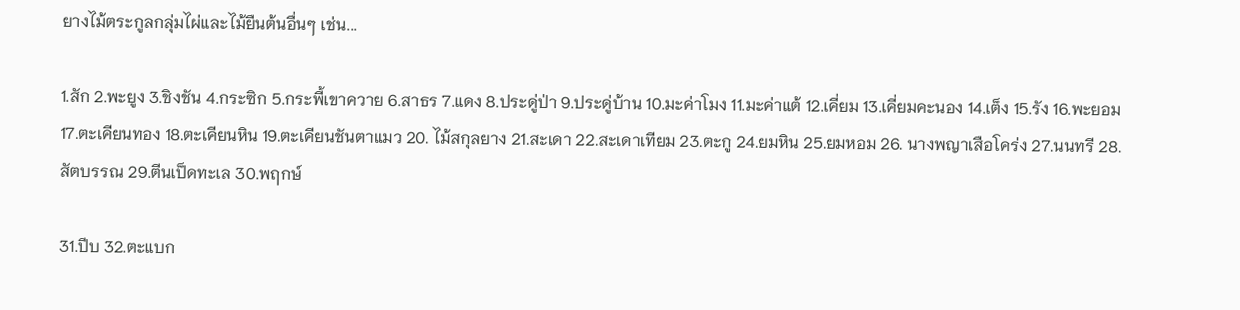ยางไม้ตระกูลกลุ่มไผ่และไม้ยืนต้นอื่นๆ เช่น...

1.สัก 2.พะยูง 3.ชิงชัน 4.กระซิก 5.กระพี้เขาควาย 6.สาธร 7.แดง 8.ประดู่ป่า 9.ประดู่บ้าน 10.มะค่าโมง 11.มะค่าแต้ 12.เคี่ยม 13.เคี่ยมคะนอง 14.เต็ง 15.รัง 16.พะยอม 17.ตะเคียนทอง 18.ตะเคียนหิน 19.ตะเคียนชันตาแมว 20. ไม้สกุลยาง 21.สะเดา 22.สะเดาเทียม 23.ตะกู 24.ยมหิน 25.ยมหอม 26. นางพญาเสือโคร่ง 27.นนทรี 28.สัตบรรณ 29.ตีนเป็ดทะเล 30.พฤกษ์

31.ปีบ 32.ตะแบก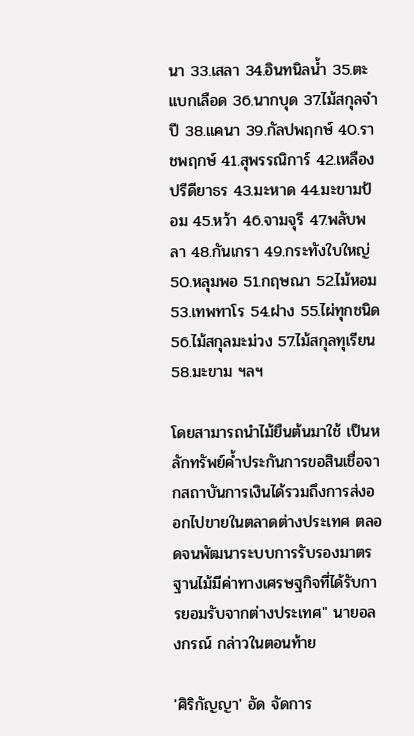นา 33.เสลา 34.อินทนิลน้ำ 35.ตะแบกเลือด 36.นากบุด 37.ไม้สกุลจำปี 38.แคนา 39.กัลปพฤกษ์ 40.ราชพฤกษ์ 41.สุพรรณิการ์ 42.เหลืองปรีดียาธร 43.มะหาด 44.มะขามป้อม 45.หว้า 46.จามจุรี 47.พลับพลา 48.กันเกรา 49.กระทังใบใหญ่ 50.หลุมพอ 51.กฤษณา 52.ไม้หอม 53.เทพทาโร 54.ฝาง 55.ไผ่ทุกชนิด 56.ไม้สกุลมะม่วง 57.ไม้สกุลทุเรียน 58.มะขาม ฯลฯ

โดยสามารถนำไม้ยืนต้นมาใช้ เป็นหลักทรัพย์ค้ำประกันการขอสินเชื่อจากสถาบันการเงินได้รวมถึงการส่งออกไปขายในตลาดต่างประเทศ ตลอดจนพัฒนาระบบการรับรองมาตรฐานไม้มีค่าทางเศรษฐกิจที่ได้รับการยอมรับจากต่างประเทศ" นายอลงกรณ์ กล่าวในตอนท้าย

'ศิริกัญญา' อัด จัดการ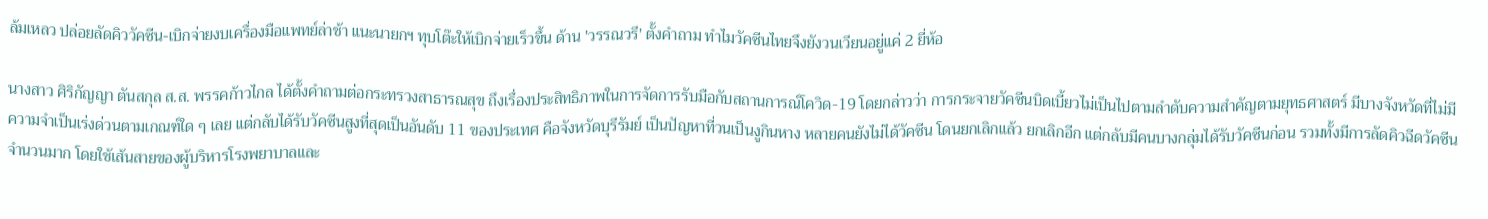ล้มเหลว ปล่อยลัดคิววัคซีน-เบิกจ่ายงบเครื่องมือแพทย์ล่าช้า แนะนายกฯ ทุบโต๊ะให้เบิกจ่ายเร็วขึ้น ด้าน 'วรรณวรี' ตั้งคำถาม ทำไมวัคซีนไทยจึงยังวนเวียนอยู่แค่ 2 ยี่ห้อ

นางสาว ศิริกัญญา ตันสกุล ส.ส. พรรคก้าวไกล ได้ตั้งคำถามต่อกระทรวงสาธารณสุข ถึงเรื่องประสิทธิภาพในการจัดการรับมือกับสถานการณ์โควิด-19 โดยกล่าวว่า การกระจายวัคซีนบิดเบี้ยวไม่เป็นไปตามลำดับความสำคัญตามยุทธศาสตร์ มีบางจังหวัดที่ไม่มีความจำเป็นเร่งด่วนตามเกณฑ์ใด ๆ เลย แต่กลับได้รับวัคซีนสูงที่สุดเป็นอันดับ 11 ของประเทศ คือจังหวัดบุรีรัมย์ เป็นปัญหาที่วนเป็นงูกินหาง หลายคนยังไม่ได้วัคซีน โดนยกเลิกแล้ว ยกเลิกอีก แต่กลับมีคนบางกลุ่มได้รับวัคซีนก่อน รวมทั้งมีการลัดคิวฉีดวัคซีนจำนวนมาก โดยใช้เส้นสายของผู้บริหารโรงพยาบาลและ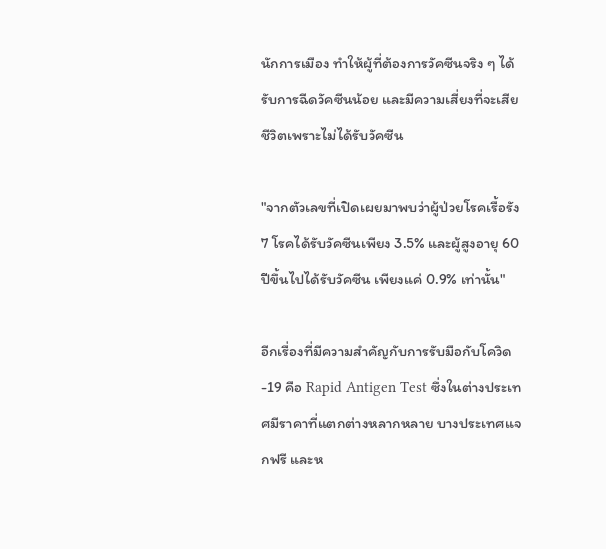นักการเมือง ทำให้ผู้ที่ต้องการวัคซีนจริง ๆ ได้รับการฉีดวัคซีนน้อย และมีความเสี่ยงที่จะเสียชีวิตเพราะไม่ได้รับวัคซีน

"จากตัวเลขที่เปิดเผยมาพบว่าผู้ป่วยโรคเรื้อรัง 7 โรคได้รับวัคซีนเพียง 3.5% และผู้สูงอายุ 60 ปีขึ้นไปได้รับวัคซีน เพียงแค่ 0.9% เท่านั้น"

อีกเรื่องที่มีความสำคัญกับการรับมือกับโควิด-19 คือ Rapid Antigen Test ซึ่งในต่างประเทศมีราคาที่แตกต่างหลากหลาย บางประเทศแจกฟรี และห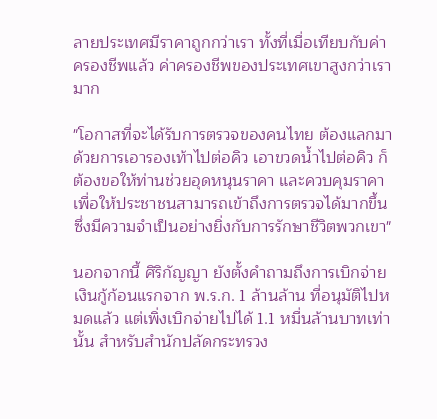ลายประเทศมีราคาถูกกว่าเรา ทั้งที่เมื่อเทียบกับค่าครองชีพแล้ว ค่าครองชีพของประเทศเขาสูงกว่าเรามาก

"โอกาสที่จะได้รับการตรวจของคนไทย ต้องแลกมาด้วยการเอารองเท้าไปต่อคิว เอาขวดน้ำไปต่อคิว ก็ต้องขอให้ท่านช่วยอุดหนุนราคา และควบคุมราคา เพื่อให้ประชาชนสามารถเข้าถึงการตรวจได้มากขึ้น ซึ่งมีความจำเป็นอย่างยิ่งกับการรักษาชีวิตพวกเขา"

นอกจากนี้ ศิริกัญญา ยังตั้งคำถามถึงการเบิกจ่ายเงินกู้ก้อนแรกจาก พ.ร.ก. 1 ล้านล้าน ที่อนุมัติไปหมดแล้ว แต่เพิ่งเบิกจ่ายไปได้ 1.1 หมื่นล้านบาทเท่านั้น สำหรับสำนักปลัดกระทรวง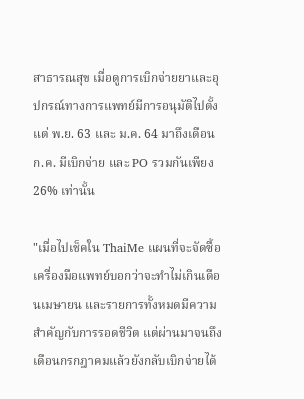สาธารณสุข เมื่อดูการเบิกจ่ายยาและอุปกรณ์ทางการแพทย์มีการอนุมัติไปตั้งแต่ พ.ย. 63 และ ม.ค. 64 มาถึงเดือน ก.ค. มีเบิกจ่าย และ PO รวมกันเพียง 26% เท่านั้น

"เมื่อไปเช็คใน ThaiMe แผนที่จะจัดซื้อเครื่องมือแพทย์บอกว่าจะทำไม่เกินเดือนเมษายน และรายการทั้งหมดมีความสำคัญกับการรอดชีวิต แต่ผ่านมาจนถึงเดือนกรกฎาคมแล้วยังกลับเบิกจ่ายได้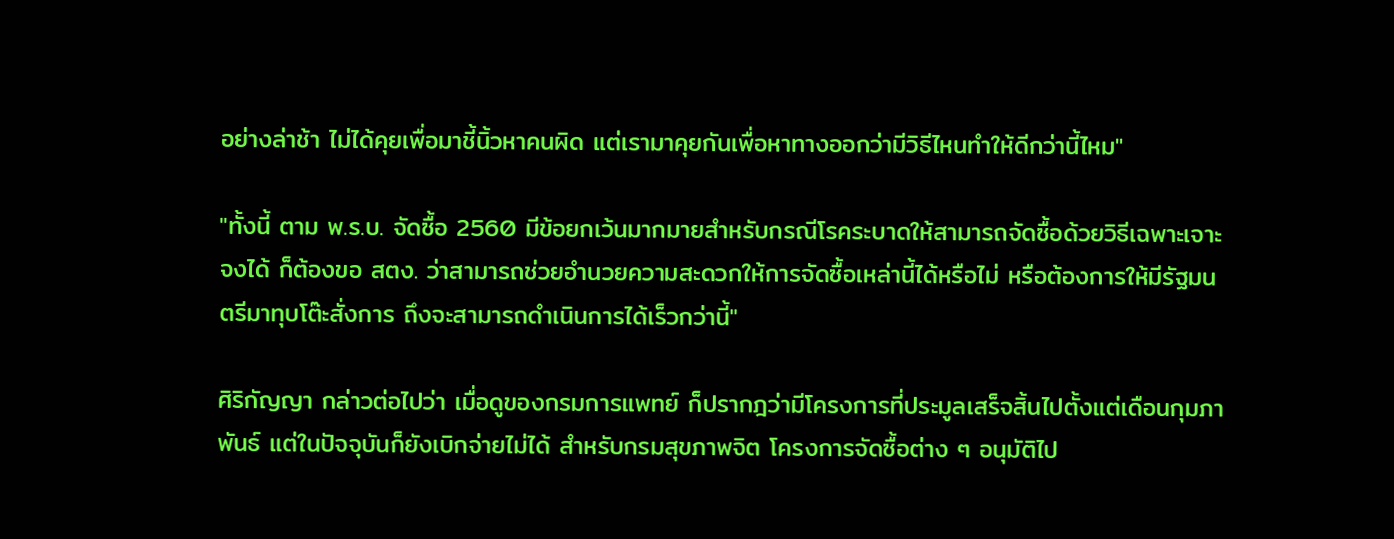อย่างล่าช้า ไม่ได้คุยเพื่อมาชี้นิ้วหาคนผิด แต่เรามาคุยกันเพื่อหาทางออกว่ามีวิธีไหนทำให้ดีกว่านี้ไหม"

"ทั้งนี้ ตาม พ.ร.บ. จัดซื้อ 2560 มีข้อยกเว้นมากมายสำหรับกรณีโรคระบาดให้สามารถจัดซื้อด้วยวิธีเฉพาะเจาะจงได้ ก็ต้องขอ สตง. ว่าสามารถช่วยอำนวยความสะดวกให้การจัดซื้อเหล่านี้ได้หรือไม่ หรือต้องการให้มีรัฐมนตรีมาทุบโต๊ะสั่งการ ถึงจะสามารถดำเนินการได้เร็วกว่านี้"

ศิริกัญญา กล่าวต่อไปว่า เมื่อดูของกรมการแพทย์ ก็ปรากฎว่ามีโครงการที่ประมูลเสร็จสิ้นไปตั้งแต่เดือนกุมภาพันธ์ แต่ในปัจจุบันก็ยังเบิกจ่ายไม่ได้ สำหรับกรมสุขภาพจิต โครงการจัดซื้อต่าง ๆ อนุมัติไป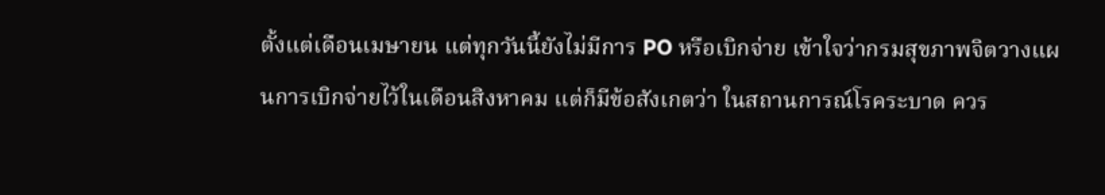ตั้งแต่เดือนเมษายน แต่ทุกวันนี้ยังไม่มีการ PO หรือเบิกจ่าย เข้าใจว่ากรมสุขภาพจิตวางแผนการเบิกจ่ายไว้ในเดือนสิงหาคม แต่ก็มีข้อสังเกตว่า ในสถานการณ์โรคระบาด ควร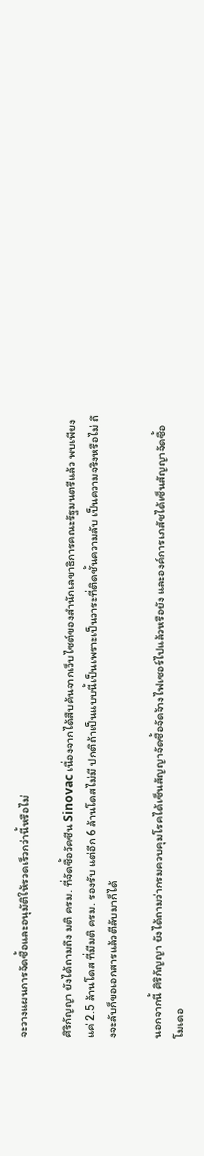จะวางแผนการจัดซื้อและอนุมัติให้รวดเร็วกว่านี้หรือไม่

ศิริกัญญา ยังได้ถามถึง มติ ครม. ที่จัดซื้อวัคซีน Sinovac เนื่องจากได้สืบค้นจากเว็บไซต์ของสำนักเลขาธิการคณะรัฐมนตรีแล้ว พบเพียงแค่ 2.5 ล้านโดส ที่มีมติ ครม. รองรับ แต่อีก 6 ล้านโดสไม่มี ปกติถ้าเป็นแบบนี้เป็นเพราะเป็นวาระที่ติดชั้นความลับ เป็นความจริงหรือไม่ ถึงจะลับก็ขอเอกสารแล้วตีลับมาก็ได้

นอกจากนี้ ศิริกัญญา ยังได้ถามว่ากรมควบคุมโรคได้เซ็นสัญญาจัดซื้อจัดจ้างไฟเซอร์ไปแล้วหรือยัง และองค์การเภสัชได้เซ็นสัญญาจัดซื้อโมเดอ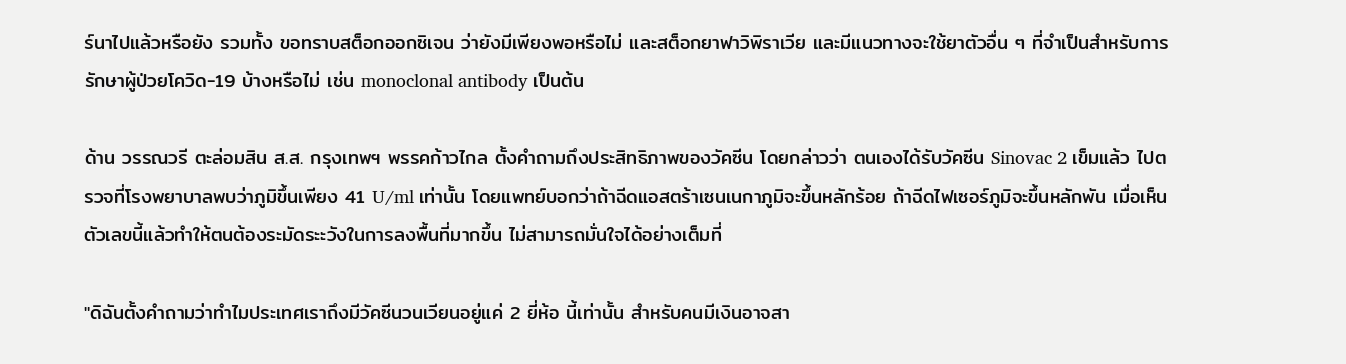ร์นาไปแล้วหรือยัง รวมทั้ง ขอทราบสต็อกออกซิเจน ว่ายังมีเพียงพอหรือไม่ และสต็อกยาฟาวิพิราเวีย และมีแนวทางจะใช้ยาตัวอื่น ๆ ที่จำเป็นสำหรับการรักษาผู้ป่วยโควิด-19 บ้างหรือไม่ เช่น monoclonal antibody เป็นต้น

ด้าน วรรณวรี ตะล่อมสิน ส.ส. กรุงเทพฯ พรรคก้าวไกล ตั้งคำถามถึงประสิทธิภาพของวัคซีน โดยกล่าวว่า ตนเองได้รับวัคซีน Sinovac 2 เข็มแล้ว ไปตรวจที่โรงพยาบาลพบว่าภูมิขึ้นเพียง 41 U/ml เท่านั้น โดยแพทย์บอกว่าถ้าฉีดแอสตร้าเซนเนกาภูมิจะขึ้นหลักร้อย ถ้าฉีดไฟเซอร์ภูมิจะขึ้นหลักพัน เมื่อเห็นตัวเลขนี้แล้วทำให้ตนต้องระมัดระะวังในการลงพื้นที่มากขึ้น ไม่สามารถมั่นใจได้อย่างเต็มที่

"ดิฉันตั้งคำถามว่าทำไมประเทศเราถึงมีวัคซีนวนเวียนอยู่แค่ 2 ยี่ห้อ นี้เท่านั้น สำหรับคนมีเงินอาจสา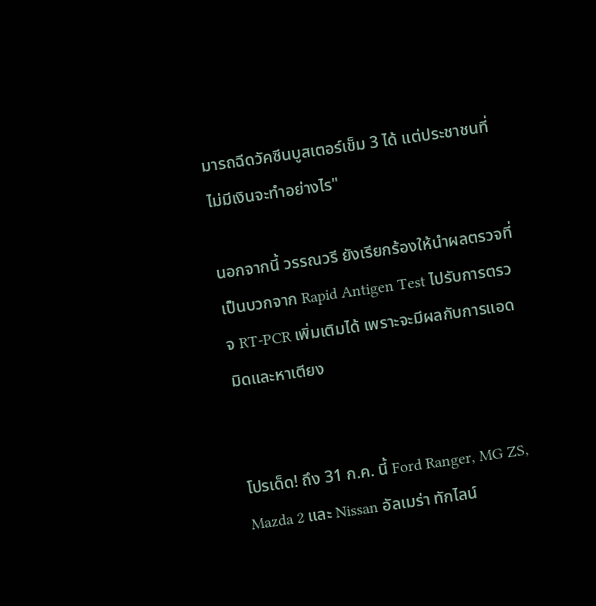มารถฉีดวัคซีนบูสเตอร์เข็ม 3 ได้ แต่ประชาชนที่ไม่มีเงินจะทำอย่างไร"

นอกจากนี้ วรรณวรี ยังเรียกร้องให้นำผลตรวจที่เป็นบวกจาก Rapid Antigen Test ไปรับการตรวจ RT-PCR เพิ่มเติมได้ เพราะจะมีผลกับการแอดมิดและหาเตียง


โปรเด็ด! ถึง 31 ก.ค. นี้ Ford Ranger, MG ZS, Mazda 2 และ Nissan อัลเมร่า ทักไลน์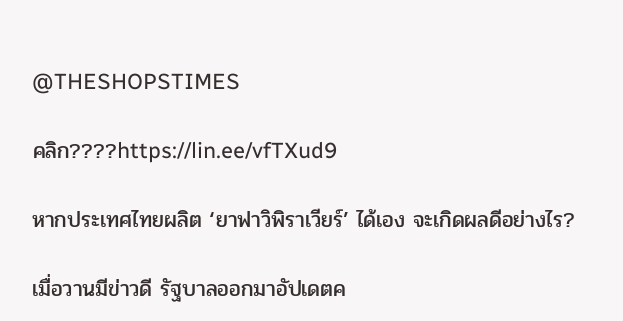@THESHOPSTIMES

คลิก????https://lin.ee/vfTXud9

หากประเทศไทยผลิต ‘ยาฟาวิพิราเวียร์’ ได้เอง จะเกิดผลดีอย่างไร?

เมื่อวานมีข่าวดี รัฐบาลออกมาอัปเดตค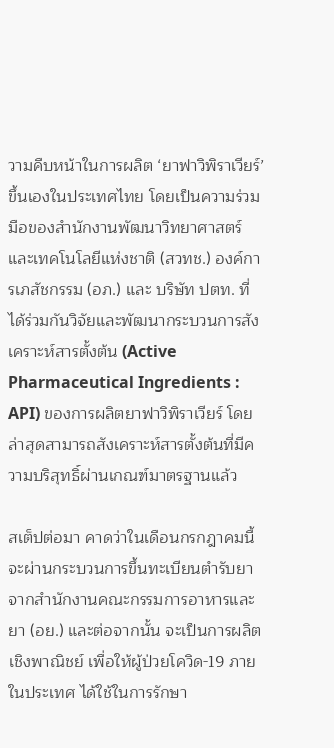วามคืบหน้าในการผลิต ‘ยาฟาวิพิราเวียร์’ ขึ้นเองในประเทศไทย โดยเป็นความร่วมมือของสำนักงานพัฒนาวิทยาศาสตร์และเทคโนโลยีแห่งชาติ (สวทช.) องค์การเภสัชกรรม (อภ.) และ บริษัท ปตท. ที่ได้ร่วมกันวิจัยและพัฒนากระบวนการสังเคราะห์สารตั้งต้น (Active Pharmaceutical Ingredients : API) ของการผลิตยาฟาวิพิราเวียร์ โดยล่าสุดสามารถสังเคราะห์สารตั้งต้นที่มีความบริสุทธิ์ผ่านเกณฑ์มาตรฐานแล้ว

สเต็ปต่อมา คาดว่าในเดือนกรกฎาคมนี้ จะผ่านกระบวนการขึ้นทะเบียนตำรับยาจากสำนักงานคณะกรรมการอาหารและยา (อย.) และต่อจากนั้น จะเป็นการผลิตเชิงพาณิชย์ เพื่อให้ผู้ป่วยโควิด-19 ภายในประเทศ ได้ใช้ในการรักษา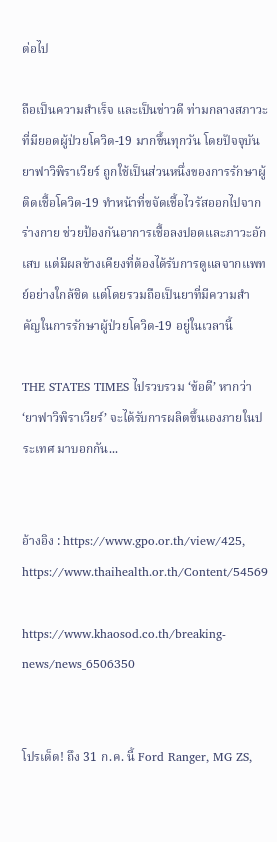ต่อไป

ถือเป็นความสำเร็จ และเป็นข่าวดี ท่ามกลางสภาวะที่มียอดผู้ป่วยโควิด-19 มากขึ้นทุกวัน โดยปัจจุบัน ยาฟาวิพิราเวียร์ ถูกใช้เป็นส่วนหนึ่งของการรักษาผู้ติดเชื้อโควิด-19 ทำหน้าที่ขจัดเชื้อไวรัสออกไปจากร่างกาย ช่วยป้องกันอาการเชื้อลงปอดและภาวะอักเสบ แต่มีผลข้างเคียงที่ต้องได้รับการดูแลจากแพทย์อย่างใกล้ชิด แต่โดยรวมถือเป็นยาที่มีความสำคัญในการรักษาผู้ป่วยโควิด-19 อยู่ในเวลานี้

THE STATES TIMES ไปรวบรวม ‘ข้อดี’ หากว่า ‘ยาฟาวิพิราเวียร์’ จะได้รับการผลิตขึ้นเองภายในประเทศ มาบอกกัน...


อ้างอิง : https://www.gpo.or.th/view/425, https://www.thaihealth.or.th/Content/54569

https://www.khaosod.co.th/breaking-news/news_6506350


โปรเด็ด! ถึง 31 ก.ค. นี้ Ford Ranger, MG ZS,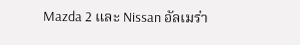Mazda 2 และ Nissan อัลเมร่า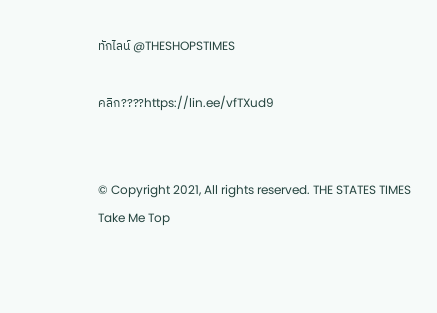ทักไลน์ @THESHOPSTIMES

คลิก????https://lin.ee/vfTXud9


© Copyright 2021, All rights reserved. THE STATES TIMES
Take Me Top